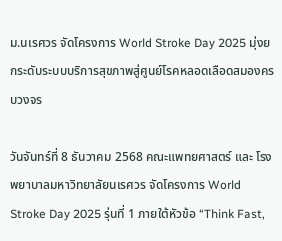ม.นเรศวร จัดโครงการ World Stroke Day 2025 มุ่งยกระดับระบบบริการสุขภาพสู่ศูนย์โรคหลอดเลือดสมองครบวงจร

วันจันทร์ที่ 8 ธันวาคม 2568 คณะแพทยศาสตร์ และ โรงพยาบาลมหาวิทยาลัยนเรศวร จัดโครงการ World Stroke Day 2025 รุ่นที่ 1 ภายใต้หัวข้อ “Think Fast,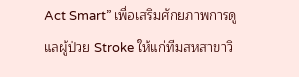Act Smart” เพื่อเสริมศักยภาพการดูแลผู้ป่วย Stroke ให้แก่ทีมสหสาขาวิ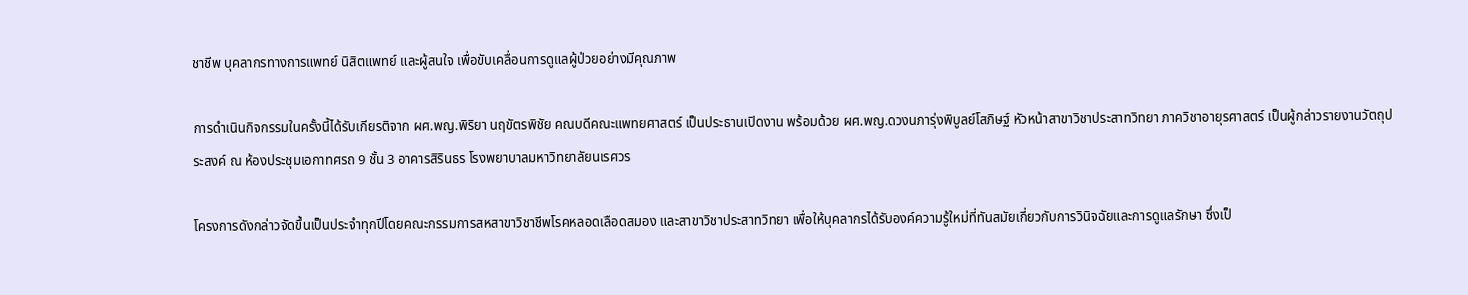ชาชีพ บุคลากรทางการแพทย์ นิสิตแพทย์ และผู้สนใจ เพื่อขับเคลื่อนการดูแลผู้ป่วยอย่างมีคุณภาพ

การดำเนินกิจกรรมในครั้งนี้ได้รับเกียรติจาก ผศ.พญ.พิริยา นฤขัตรพิชัย คณบดีคณะแพทยศาสตร์ เป็นประธานเปิดงาน พร้อมด้วย ผศ.พญ.ดวงนภารุ่งพิบูลย์โสภิษฐ์ หัวหน้าสาขาวิชาประสาทวิทยา ภาควิชาอายุรศาสตร์ เป็นผู้กล่าวรายงานวัตถุประสงค์ ณ ห้องประชุมเอกาทศรถ 9 ชั้น 3 อาคารสิรินธร โรงพยาบาลมหาวิทยาลัยนเรศวร

โครงการดังกล่าวจัดขึ้นเป็นประจำทุกปีโดยคณะกรรมการสหสาขาวิชาชีพโรคหลอดเลือดสมอง และสาขาวิชาประสาทวิทยา เพื่อให้บุคลากรได้รับองค์ความรู้ใหม่ที่ทันสมัยเกี่ยวกับการวินิจฉัยและการดูแลรักษา ซึ่งเป็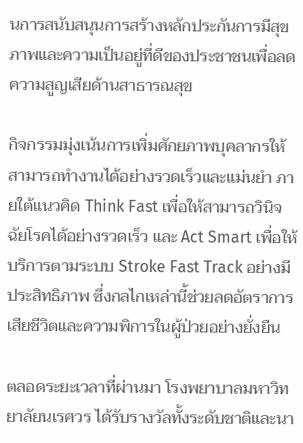นการสนับสนุนการสร้างหลักประกันการมีสุขภาพและความเป็นอยู่ที่ดีของประชาชนเพื่อลดความสูญเสียด้านสาธารณสุข

กิจกรรมมุ่งเน้นการเพิ่มศักยภาพบุคลากรให้สามารถทำงานได้อย่างรวดเร็วและแม่นยำ ภายใต้แนวคิด Think Fast เพื่อให้สามารถวินิจฉัยโรคได้อย่างรวดเร็ว และ Act Smart เพื่อให้บริการตามระบบ Stroke Fast Track อย่างมีประสิทธิภาพ ซึ่งกลไกเหล่านี้ช่วยลดอัตราการเสียชีวิตและความพิการในผู้ป่วยอย่างยั่งยืน

ตลอดระยะเวลาที่ผ่านมา โรงพยาบาลมหาวิทยาลัยนเรศวร ได้รับรางวัลทั้งระดับชาติและนา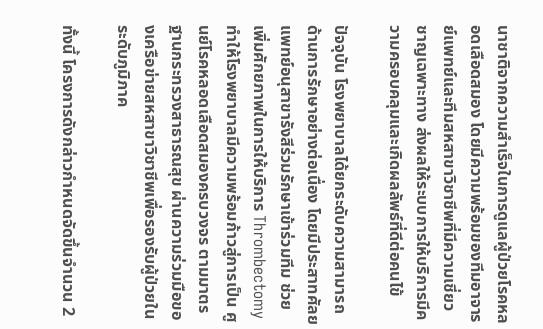นาชาติจากความสำเร็จในการดูแลผู้ป่วยโรคหลอดเลือดสมอง โดยมีความพร้อมของทีมอาจารย์แพทย์และทีมสหสาขาวิชาชีพที่มีความเชี่ยวชาญเฉพาะทาง ส่งผลให้ระบบการให้บริการมีความครอบคลุมและเกิดผลลัพธ์ที่ดีต่อคนไข้

ปัจจุบัน โรงพยาบาลได้ยกระดับความสามารถด้านการรักษาอย่างต่อเนื่อง โดยมีประสาทศัลยแพทย์อนุสาขารังสีร่วมรักษาเข้าร่วมทีม ช่วยเพิ่มศักยภาพในการให้บริการ Thrombectomy ทำให้โรงพยาบาลมีความพร้อมก้าวสู่การเป็น ศูนย์โรคหลอดเลือดสมองครบวงจร ตามมาตรฐานกระทรวงสาธารณสุข ผ่านความร่วมมือของเครือข่ายสหสาขาวิชาชีพเพื่อรองรับผู้ป่วยในระดับภูมิภาค

ทั้งนี้ โครงการดังกล่าวกำหนดจัดขึ้นจำนวน 2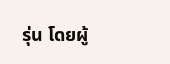รุ่น โดยผู้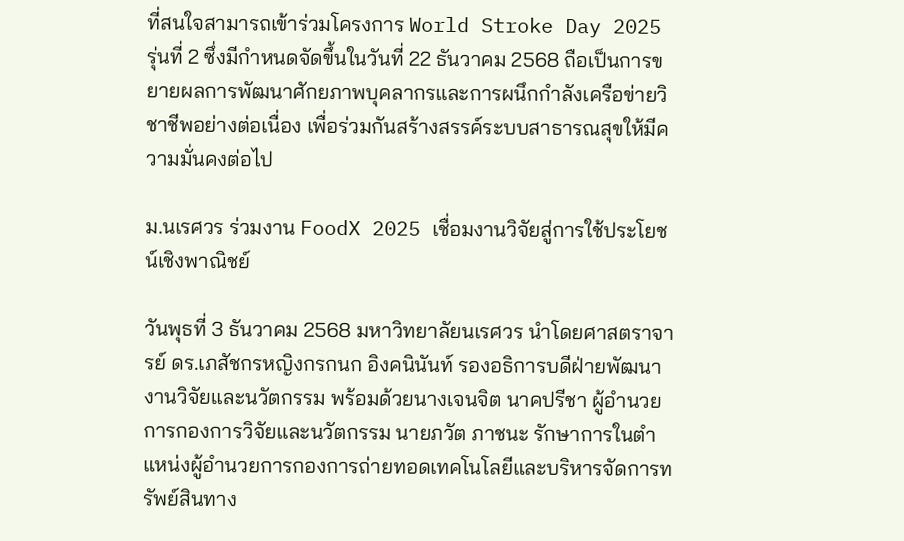ที่สนใจสามารถเข้าร่วมโครงการ World Stroke Day 2025 รุ่นที่ 2 ซึ่งมีกำหนดจัดขึ้นในวันที่ 22 ธันวาคม 2568 ถือเป็นการขยายผลการพัฒนาศักยภาพบุคลากรและการผนึกกำลังเครือข่ายวิชาชีพอย่างต่อเนื่อง เพื่อร่วมกันสร้างสรรค์ระบบสาธารณสุขให้มีความมั่นคงต่อไป

ม.นเรศวร ร่วมงาน FoodX 2025 เชื่อมงานวิจัยสู่การใช้ประโยชน์เชิงพาณิชย์

วันพุธที่ 3 ธันวาคม 2568 มหาวิทยาลัยนเรศวร นำโดยศาสตราจารย์ ดร.เภสัชกรหญิงกรกนก อิงคนินันท์ รองอธิการบดีฝ่ายพัฒนางานวิจัยและนวัตกรรม พร้อมด้วยนางเจนจิต นาคปรีชา ผู้อำนวยการกองการวิจัยและนวัตกรรม นายภวัต ภาชนะ รักษาการในตำแหน่งผู้อำนวยการกองการถ่ายทอดเทคโนโลยีและบริหารจัดการทรัพย์สินทาง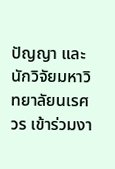ปัญญา และนักวิจัยมหาวิทยาลัยนเรศวร เข้าร่วมงา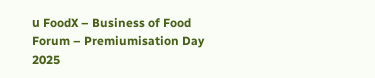น FoodX – Business of Food Forum – Premiumisation Day 2025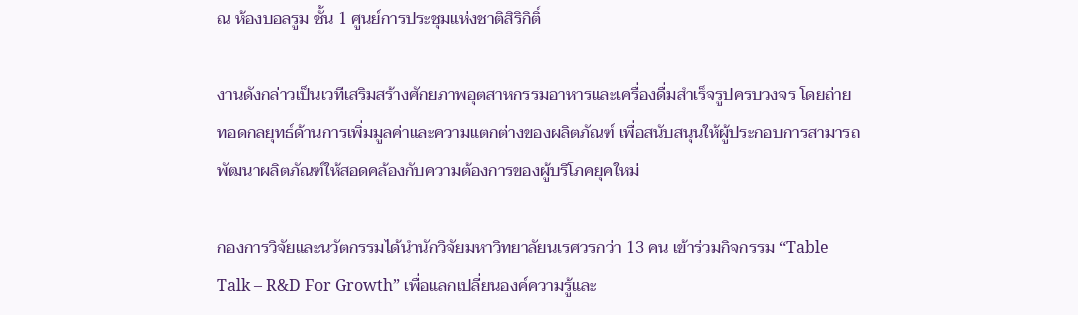ณ ห้องบอลรูม ชั้น 1 ศูนย์การประชุมแห่งชาติสิริกิติ์

งานดังกล่าวเป็นเวทีเสริมสร้างศักยภาพอุตสาหกรรมอาหารและเครื่องดื่มสำเร็จรูปครบวงจร โดยถ่ายทอดกลยุทธ์ด้านการเพิ่มมูลค่าและความแตกต่างของผลิตภัณฑ์ เพื่อสนับสนุนให้ผู้ประกอบการสามารถพัฒนาผลิตภัณฑ์ให้สอดคล้องกับความต้องการของผู้บริโภคยุคใหม่

กองการวิจัยและนวัตกรรมได้นำนักวิจัยมหาวิทยาลัยนเรศวรกว่า 13 คน เข้าร่วมกิจกรรม “Table Talk – R&D For Growth” เพื่อแลกเปลี่ยนองค์ความรู้และ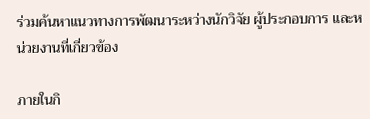ร่วมค้นหาแนวทางการพัฒนาระหว่างนักวิจัย ผู้ประกอบการ และหน่วยงานที่เกี่ยวข้อง

ภายในกิ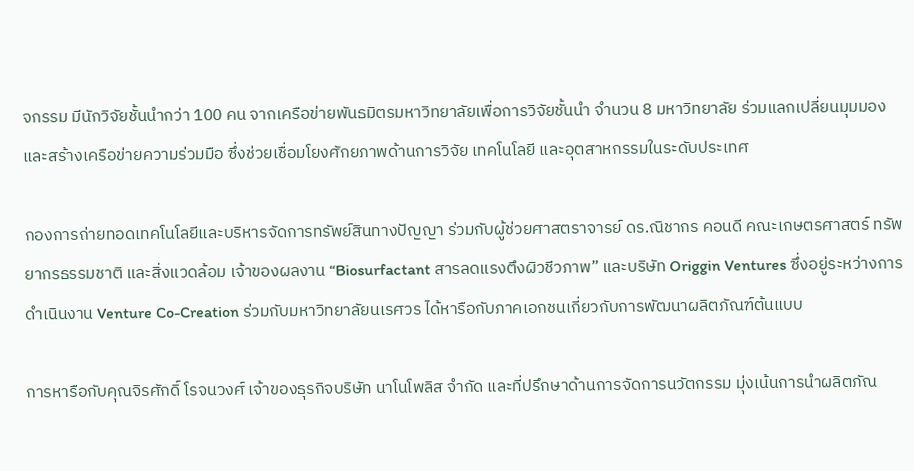จกรรม มีนักวิจัยชั้นนำกว่า 100 คน จากเครือข่ายพันธมิตรมหาวิทยาลัยเพื่อการวิจัยชั้นนำ จำนวน 8 มหาวิทยาลัย ร่วมแลกเปลี่ยนมุมมองและสร้างเครือข่ายความร่วมมือ ซึ่งช่วยเชื่อมโยงศักยภาพด้านการวิจัย เทคโนโลยี และอุตสาหกรรมในระดับประเทศ

กองการถ่ายทอดเทคโนโลยีและบริหารจัดการทรัพย์สินทางปัญญา ร่วมกับผู้ช่วยศาสตราจารย์ ดร.ณิชากร คอนดี คณะเกษตรศาสตร์ ทรัพยากรธรรมชาติ และสิ่งแวดล้อม เจ้าของผลงาน “Biosurfactant สารลดแรงตึงผิวชีวภาพ” และบริษัท Origgin Ventures ซึ่งอยู่ระหว่างการดำเนินงาน Venture Co-Creation ร่วมกับมหาวิทยาลัยนเรศวร ได้หารือกับภาคเอกชนเกี่ยวกับการพัฒนาผลิตภัณฑ์ต้นแบบ

การหารือกับคุณจิรศักดิ์ โรจนวงศ์ เจ้าของธุรกิจบริษัท นาโนโพลิส จำกัด และที่ปรึกษาด้านการจัดการนวัตกรรม มุ่งเน้นการนำผลิตภัณ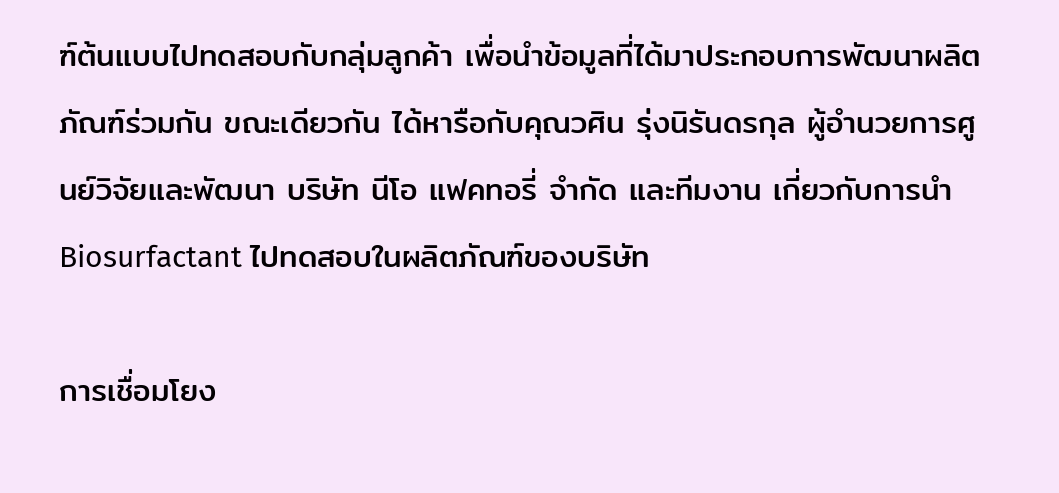ฑ์ต้นแบบไปทดสอบกับกลุ่มลูกค้า เพื่อนำข้อมูลที่ได้มาประกอบการพัฒนาผลิตภัณฑ์ร่วมกัน ขณะเดียวกัน ได้หารือกับคุณวศิน รุ่งนิรันดรกุล ผู้อำนวยการศูนย์วิจัยและพัฒนา บริษัท นีโอ แฟคทอรี่ จำกัด และทีมงาน เกี่ยวกับการนำ Biosurfactant ไปทดสอบในผลิตภัณฑ์ของบริษัท

การเชื่อมโยง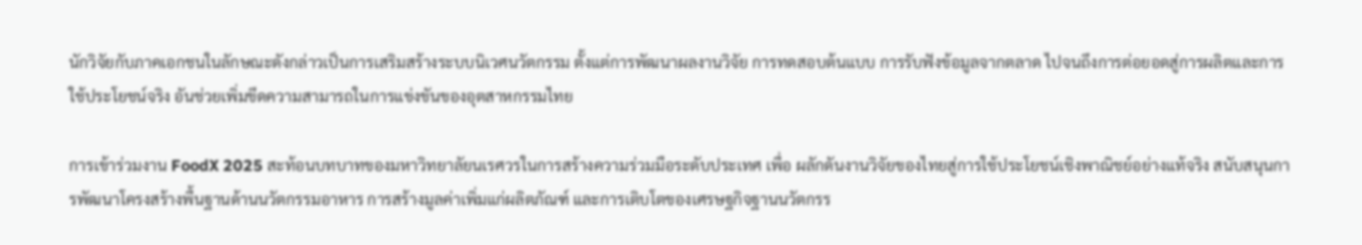นักวิจัยกับภาคเอกชนในลักษณะดังกล่าวเป็นการเสริมสร้างระบบนิเวศนวัตกรรม ตั้งแต่การพัฒนาผลงานวิจัย การทดสอบต้นแบบ การรับฟังข้อมูลจากตลาด ไปจนถึงการต่อยอดสู่การผลิตและการใช้ประโยชน์จริง อันช่วยเพิ่มขีดความสามารถในการแข่งขันของอุตสาหกรรมไทย

การเข้าร่วมงาน FoodX 2025 สะท้อนบทบาทของมหาวิทยาลัยนเรศวรในการสร้างความร่วมมือระดับประเทศ เพื่อ ผลักดันงานวิจัยของไทยสู่การใช้ประโยชน์เชิงพาณิชย์อย่างแท้จริง สนับสนุนการพัฒนาโครงสร้างพื้นฐานด้านนวัตกรรมอาหาร การสร้างมูลค่าเพิ่มแก่ผลิตภัณฑ์ และการเติบโตของเศรษฐกิจฐานนวัตกรร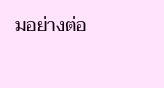มอย่างต่อ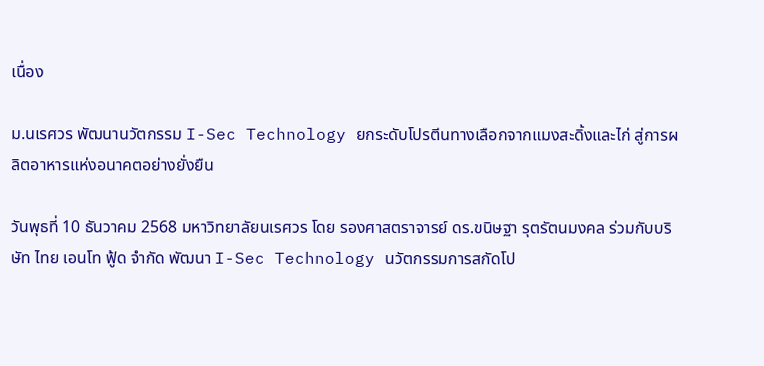เนื่อง

ม.นเรศวร พัฒนานวัตกรรม I-Sec Technology ยกระดับโปรตีนทางเลือกจากแมงสะดิ้งและไก่ สู่การผลิตอาหารแห่งอนาคตอย่างยั่งยืน

วันพุธที่ 10 ธันวาคม 2568 มหาวิทยาลัยนเรศวร โดย รองศาสตราจารย์ ดร.ขนิษฐา รุตรัตนมงคล ร่วมกับบริษัท ไทย เอนโท ฟู้ด จำกัด พัฒนา I-Sec Technology นวัตกรรมการสกัดโป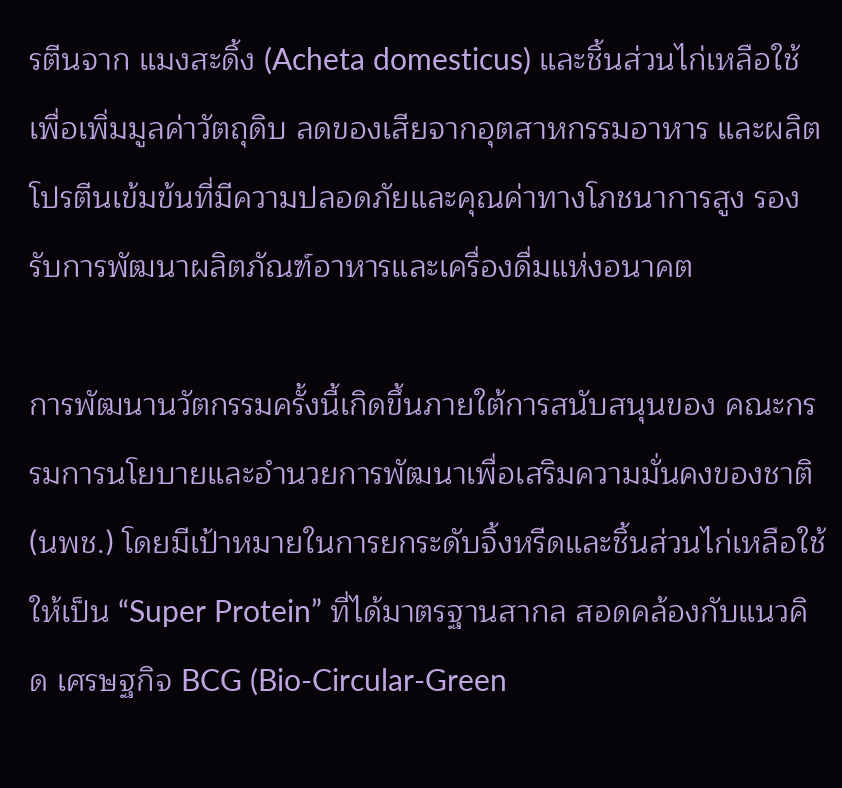รตีนจาก แมงสะดิ้ง (Acheta domesticus) และชิ้นส่วนไก่เหลือใช้ เพื่อเพิ่มมูลค่าวัตถุดิบ ลดของเสียจากอุตสาหกรรมอาหาร และผลิตโปรตีนเข้มข้นที่มีความปลอดภัยและคุณค่าทางโภชนาการสูง รองรับการพัฒนาผลิตภัณฑ์อาหารและเครื่องดื่มแห่งอนาคต

การพัฒนานวัตกรรมครั้งนี้เกิดขึ้นภายใต้การสนับสนุนของ คณะกรรมการนโยบายและอำนวยการพัฒนาเพื่อเสริมความมั่นคงของชาติ (นพช.) โดยมีเป้าหมายในการยกระดับจิ้งหรีดและชิ้นส่วนไก่เหลือใช้ให้เป็น “Super Protein” ที่ได้มาตรฐานสากล สอดคล้องกับแนวคิด เศรษฐกิจ BCG (Bio-Circular-Green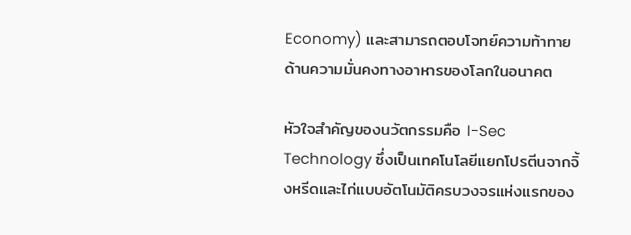Economy) และสามารถตอบโจทย์ความท้าทายด้านความมั่นคงทางอาหารของโลกในอนาคต

หัวใจสำคัญของนวัตกรรมคือ I-Sec Technology ซึ่งเป็นเทคโนโลยีแยกโปรตีนจากจิ้งหรีดและไก่แบบอัตโนมัติครบวงจรแห่งแรกของ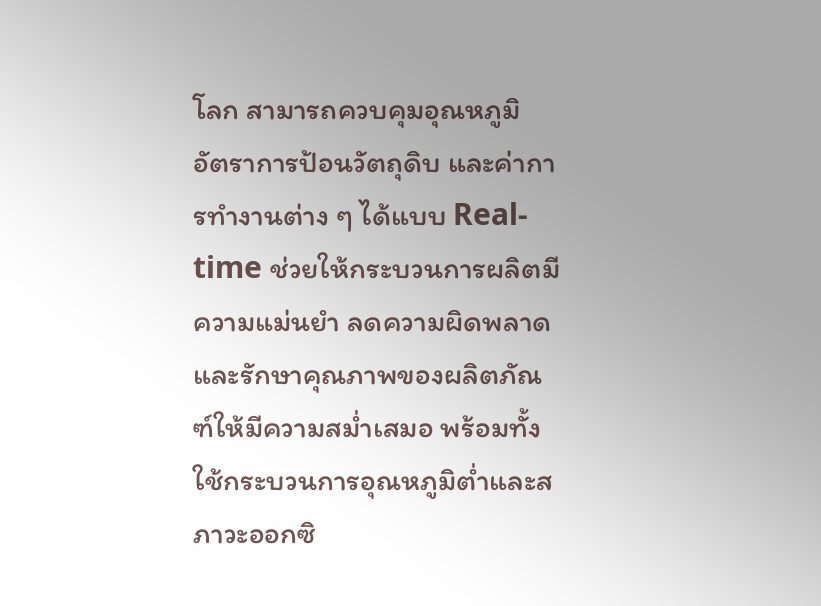โลก สามารถควบคุมอุณหภูมิ อัตราการป้อนวัตถุดิบ และค่าการทำงานต่าง ๆ ได้แบบ Real-time ช่วยให้กระบวนการผลิตมีความแม่นยำ ลดความผิดพลาด และรักษาคุณภาพของผลิตภัณฑ์ให้มีความสม่ำเสมอ พร้อมทั้งใช้กระบวนการอุณหภูมิต่ำและสภาวะออกซิ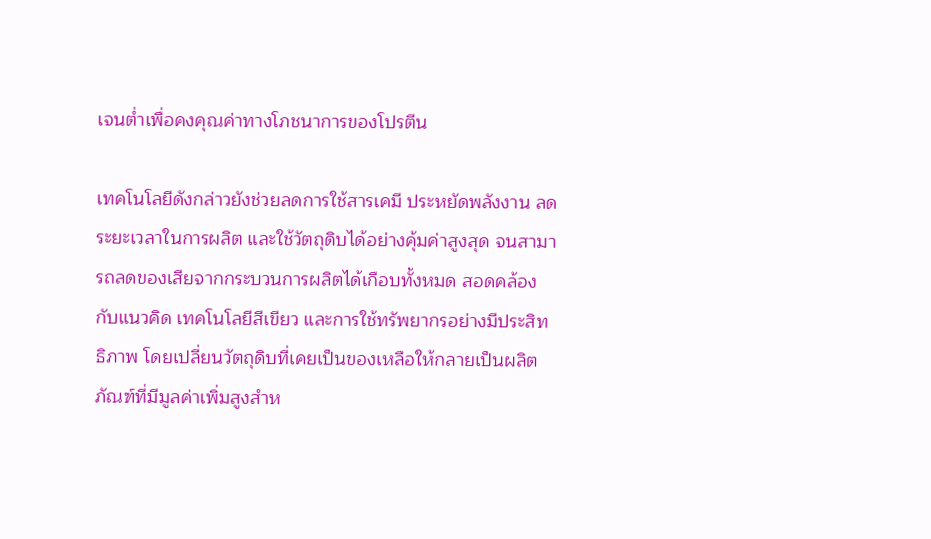เจนต่ำเพื่อคงคุณค่าทางโภชนาการของโปรตีน

เทคโนโลยีดังกล่าวยังช่วยลดการใช้สารเคมี ประหยัดพลังงาน ลดระยะเวลาในการผลิต และใช้วัตถุดิบได้อย่างคุ้มค่าสูงสุด จนสามารถลดของเสียจากกระบวนการผลิตได้เกือบทั้งหมด สอดคล้องกับแนวคิด เทคโนโลยีสีเขียว และการใช้ทรัพยากรอย่างมีประสิทธิภาพ โดยเปลี่ยนวัตถุดิบที่เคยเป็นของเหลือให้กลายเป็นผลิตภัณฑ์ที่มีมูลค่าเพิ่มสูงสำห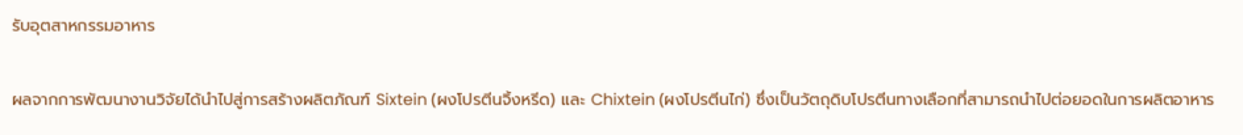รับอุตสาหกรรมอาหาร

ผลจากการพัฒนางานวิจัยได้นำไปสู่การสร้างผลิตภัณฑ์ Sixtein (ผงโปรตีนจิ้งหรีด) และ Chixtein (ผงโปรตีนไก่) ซึ่งเป็นวัตถุดิบโปรตีนทางเลือกที่สามารถนำไปต่อยอดในการผลิตอาหาร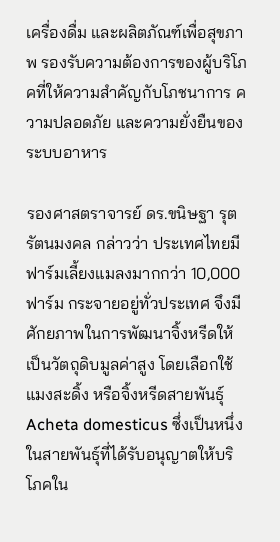เครื่องดื่ม และผลิตภัณฑ์เพื่อสุขภาพ รองรับความต้องการของผู้บริโภคที่ให้ความสำคัญกับโภชนาการ ความปลอดภัย และความยั่งยืนของระบบอาหาร

รองศาสตราจารย์ ดร.ขนิษฐา รุตรัตนมงคล กล่าวว่า ประเทศไทยมีฟาร์มเลี้ยงแมลงมากกว่า 10,000 ฟาร์ม กระจายอยู่ทั่วประเทศ จึงมีศักยภาพในการพัฒนาจิ้งหรีดให้เป็นวัตถุดิบมูลค่าสูง โดยเลือกใช้ แมงสะดิ้ง หรือจิ้งหรีดสายพันธุ์ Acheta domesticus ซึ่งเป็นหนึ่งในสายพันธุ์ที่ได้รับอนุญาตให้บริโภคใน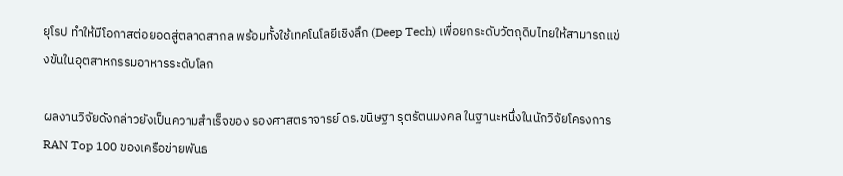ยุโรป ทำให้มีโอกาสต่อยอดสู่ตลาดสากล พร้อมทั้งใช้เทคโนโลยีเชิงลึก (Deep Tech) เพื่อยกระดับวัตถุดิบไทยให้สามารถแข่งขันในอุตสาหกรรมอาหารระดับโลก

ผลงานวิจัยดังกล่าวยังเป็นความสำเร็จของ รองศาสตราจารย์ ดร.ขนิษฐา รุตรัตนมงคล ในฐานะหนึ่งในนักวิจัยโครงการ RAN Top 100 ของเครือข่ายพันธ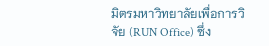มิตรมหาวิทยาลัยเพื่อการวิจัย (RUN Office) ซึ่ง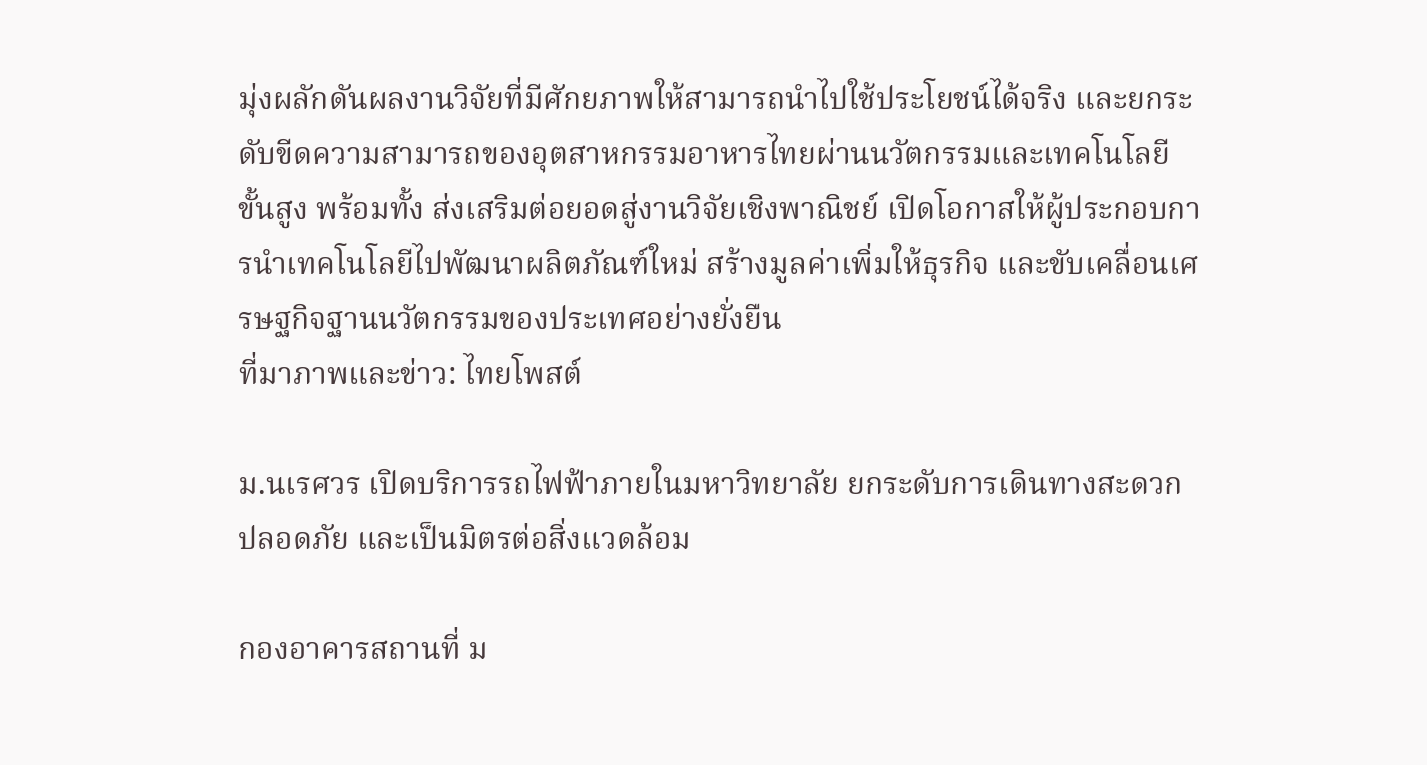มุ่งผลักดันผลงานวิจัยที่มีศักยภาพให้สามารถนำไปใช้ประโยชน์ได้จริง และยกระดับขีดความสามารถของอุตสาหกรรมอาหารไทยผ่านนวัตกรรมและเทคโนโลยีขั้นสูง พร้อมทั้ง ส่งเสริมต่อยอดสู่งานวิจัยเชิงพาณิชย์ เปิดโอกาสให้ผู้ประกอบการนำเทคโนโลยีไปพัฒนาผลิตภัณฑ์ใหม่ สร้างมูลค่าเพิ่มให้ธุรกิจ และขับเคลื่อนเศรษฐกิจฐานนวัตกรรมของประเทศอย่างยั่งยืน
ที่มาภาพและข่าว: ไทยโพสต์

ม.นเรศวร เปิดบริการรถไฟฟ้าภายในมหาวิทยาลัย ยกระดับการเดินทางสะดวก ปลอดภัย และเป็นมิตรต่อสิ่งแวดล้อม

กองอาคารสถานที่ ม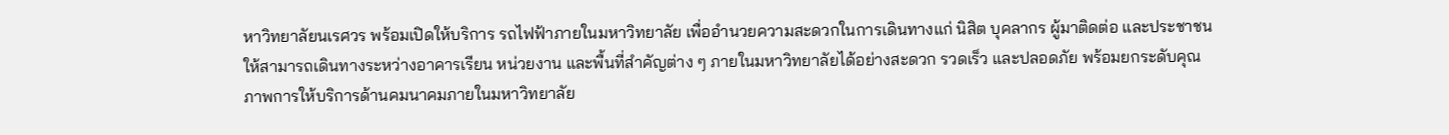หาวิทยาลัยนเรศวร พร้อมเปิดให้บริการ รถไฟฟ้าภายในมหาวิทยาลัย เพื่ออำนวยความสะดวกในการเดินทางแก่ นิสิต บุคลากร ผู้มาติดต่อ และประชาชน ให้สามารถเดินทางระหว่างอาคารเรียน หน่วยงาน และพื้นที่สำคัญต่าง ๆ ภายในมหาวิทยาลัยได้อย่างสะดวก รวดเร็ว และปลอดภัย พร้อมยกระดับคุณภาพการให้บริการด้านคมนาคมภายในมหาวิทยาลัย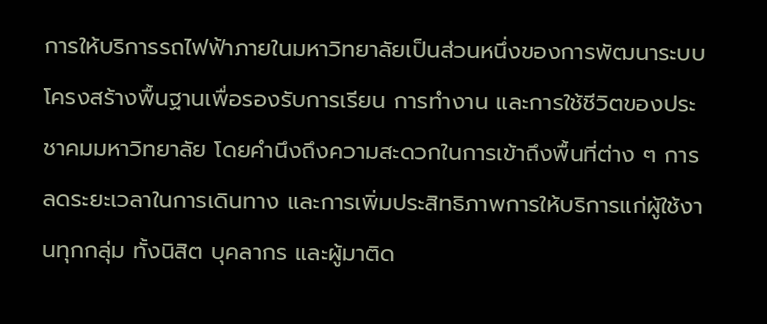การให้บริการรถไฟฟ้าภายในมหาวิทยาลัยเป็นส่วนหนึ่งของการพัฒนาระบบโครงสร้างพื้นฐานเพื่อรองรับการเรียน การทำงาน และการใช้ชีวิตของประชาคมมหาวิทยาลัย โดยคำนึงถึงความสะดวกในการเข้าถึงพื้นที่ต่าง ๆ การลดระยะเวลาในการเดินทาง และการเพิ่มประสิทธิภาพการให้บริการแก่ผู้ใช้งานทุกกลุ่ม ทั้งนิสิต บุคลากร และผู้มาติด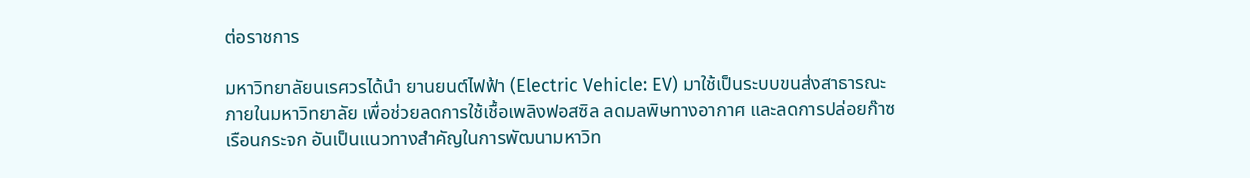ต่อราชการ

มหาวิทยาลัยนเรศวรได้นำ ยานยนต์ไฟฟ้า (Electric Vehicle: EV) มาใช้เป็นระบบขนส่งสาธารณะภายในมหาวิทยาลัย เพื่อช่วยลดการใช้เชื้อเพลิงฟอสซิล ลดมลพิษทางอากาศ และลดการปล่อยก๊าซเรือนกระจก อันเป็นแนวทางสำคัญในการพัฒนามหาวิท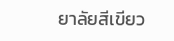ยาลัยสีเขียว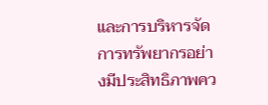และการบริหารจัดการทรัพยากรอย่างมีประสิทธิภาพคว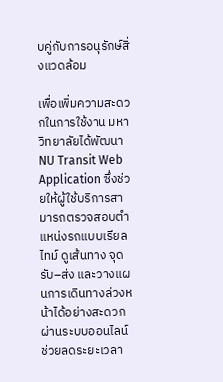บคู่กับการอนุรักษ์สิ่งแวดล้อม

เพื่อเพิ่มความสะดวกในการใช้งาน มหาวิทยาลัยได้พัฒนา NU Transit Web Application ซึ่งช่วยให้ผู้ใช้บริการสามารถตรวจสอบตำแหน่งรถแบบเรียลไทม์ ดูเส้นทาง จุดรับ–ส่ง และวางแผนการเดินทางล่วงหน้าได้อย่างสะดวกผ่านระบบออนไลน์ ช่วยลดระยะเวลา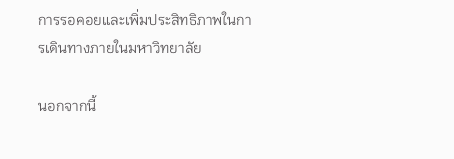การรอคอยและเพิ่มประสิทธิภาพในการเดินทางภายในมหาวิทยาลัย

นอกจากนี้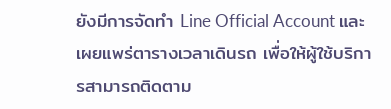ยังมีการจัดทำ Line Official Account และเผยแพร่ตารางเวลาเดินรถ เพื่อให้ผู้ใช้บริการสามารถติดตาม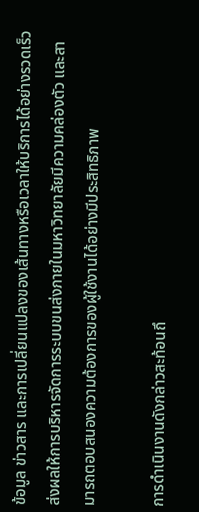ข้อมูล ข่าวสาร และการเปลี่ยนแปลงของเส้นทางหรือเวลาให้บริการได้อย่างรวดเร็ว ส่งผลให้การบริหารจัดการระบบขนส่งภายในมหาวิทยาลัยมีความคล่องตัว และสามารถตอบสนองความต้องการของผู้ใช้งานได้อย่างมีประสิทธิภาพ

การดำเนินงานดังกล่าวสะท้อนถึ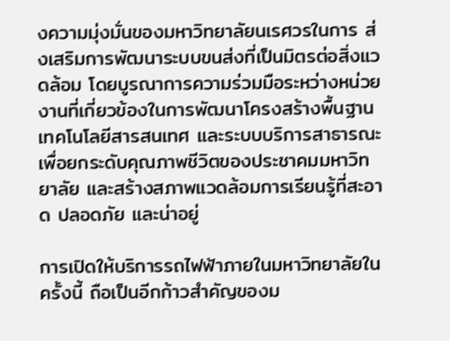งความมุ่งมั่นของมหาวิทยาลัยนเรศวรในการ ส่งเสริมการพัฒนาระบบขนส่งที่เป็นมิตรต่อสิ่งแวดล้อม โดยบูรณาการความร่วมมือระหว่างหน่วยงานที่เกี่ยวข้องในการพัฒนาโครงสร้างพื้นฐาน เทคโนโลยีสารสนเทศ และระบบบริการสาธารณะ เพื่อยกระดับคุณภาพชีวิตของประชาคมมหาวิทยาลัย และสร้างสภาพแวดล้อมการเรียนรู้ที่สะอาด ปลอดภัย และน่าอยู่

การเปิดให้บริการรถไฟฟ้าภายในมหาวิทยาลัยในครั้งนี้ ถือเป็นอีกก้าวสำคัญของม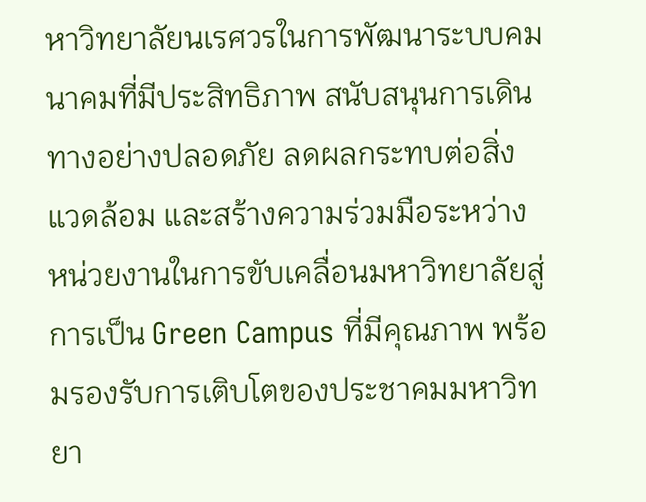หาวิทยาลัยนเรศวรในการพัฒนาระบบคมนาคมที่มีประสิทธิภาพ สนับสนุนการเดินทางอย่างปลอดภัย ลดผลกระทบต่อสิ่งแวดล้อม และสร้างความร่วมมือระหว่างหน่วยงานในการขับเคลื่อนมหาวิทยาลัยสู่การเป็น Green Campus ที่มีคุณภาพ พร้อมรองรับการเติบโตของประชาคมมหาวิทยา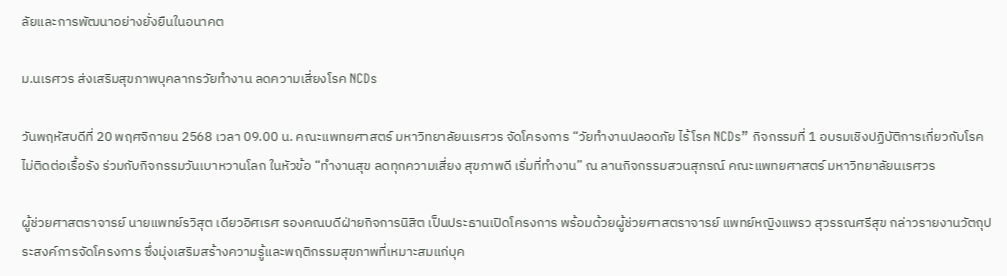ลัยและการพัฒนาอย่างยั่งยืนในอนาคต

ม.นเรศวร ส่งเสริมสุขภาพบุคลากรวัยทำงาน ลดความเสี่ยงโรค NCDs

วันพฤหัสบดีที่ 20 พฤศจิกายน 2568 เวลา 09.00 น. คณะแพทยศาสตร์ มหาวิทยาลัยนเรศวร จัดโครงการ “วัยทำงานปลอดภัย ไร้โรค NCDs” กิจกรรมที่ 1 อบรมเชิงปฏิบัติการเกี่ยวกับโรคไม่ติดต่อเรื้อรัง ร่วมกับกิจกรรมวันเบาหวานโลก ในหัวข้อ “ทำงานสุข ลดทุกความเสี่ยง สุขภาพดี เริ่มที่ทำงาน” ณ ลานกิจกรรมสวนสุภรณ์ คณะแพทยศาสตร์ มหาวิทยาลัยนเรศวร

ผู้ช่วยศาสตราจารย์ นายแพทย์รวิสุต เดียวอิศเรศ รองคณบดีฝ่ายกิจการนิสิต เป็นประธานเปิดโครงการ พร้อมด้วยผู้ช่วยศาสตราจารย์ แพทย์หญิงแพรว สุวรรณศรีสุข กล่าวรายงานวัตถุประสงค์การจัดโครงการ ซึ่งมุ่งเสริมสร้างความรู้และพฤติกรรมสุขภาพที่เหมาะสมแก่บุค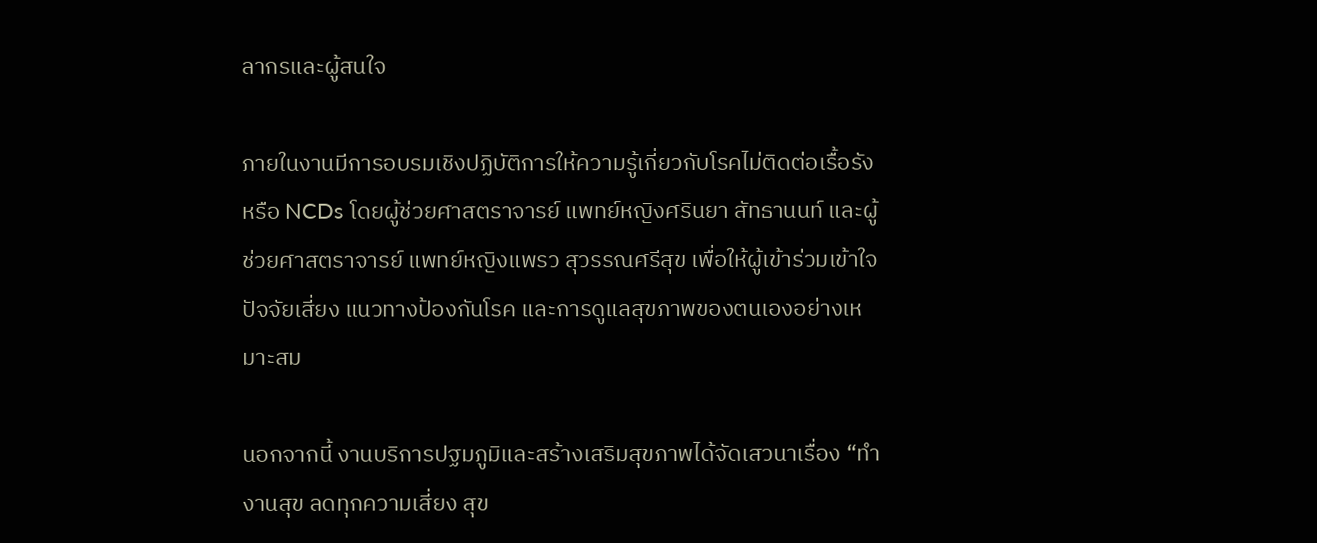ลากรและผู้สนใจ

ภายในงานมีการอบรมเชิงปฏิบัติการให้ความรู้เกี่ยวกับโรคไม่ติดต่อเรื้อรัง หรือ NCDs โดยผู้ช่วยศาสตราจารย์ แพทย์หญิงศรินยา สัทธานนท์ และผู้ช่วยศาสตราจารย์ แพทย์หญิงแพรว สุวรรณศรีสุข เพื่อให้ผู้เข้าร่วมเข้าใจปัจจัยเสี่ยง แนวทางป้องกันโรค และการดูแลสุขภาพของตนเองอย่างเหมาะสม

นอกจากนี้ งานบริการปฐมภูมิและสร้างเสริมสุขภาพได้จัดเสวนาเรื่อง “ทำงานสุข ลดทุกความเสี่ยง สุข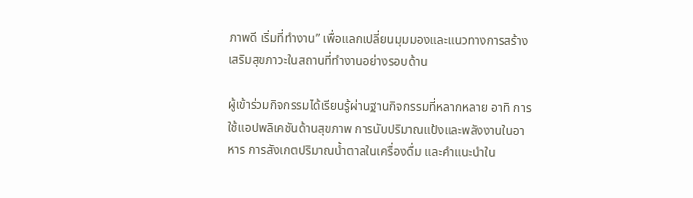ภาพดี เริ่มที่ทำงาน” เพื่อแลกเปลี่ยนมุมมองและแนวทางการสร้างเสริมสุขภาวะในสถานที่ทำงานอย่างรอบด้าน

ผู้เข้าร่วมกิจกรรมได้เรียนรู้ผ่านฐานกิจกรรมที่หลากหลาย อาทิ การใช้แอปพลิเคชันด้านสุขภาพ การนับปริมาณแป้งและพลังงานในอาหาร การสังเกตปริมาณน้ำตาลในเครื่องดื่ม และคำแนะนำใน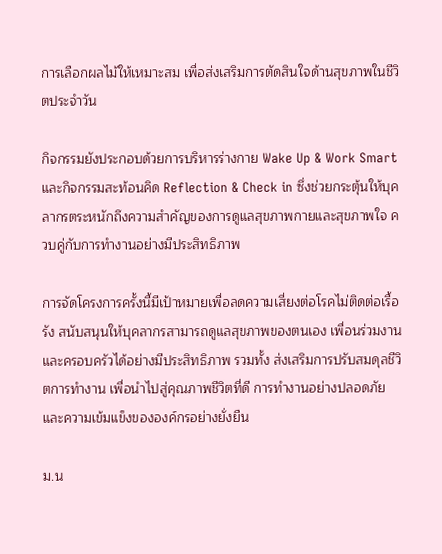การเลือกผลไม้ให้เหมาะสม เพื่อส่งเสริมการตัดสินใจด้านสุขภาพในชีวิตประจำวัน

กิจกรรมยังประกอบด้วยการบริหารร่างกาย Wake Up & Work Smart และกิจกรรมสะท้อนคิด Reflection & Check in ซึ่งช่วยกระตุ้นให้บุคลากรตระหนักถึงความสำคัญของการดูแลสุขภาพกายและสุขภาพใจ ควบคู่กับการทำงานอย่างมีประสิทธิภาพ

การจัดโครงการครั้งนี้มีเป้าหมายเพื่อลดความเสี่ยงต่อโรคไม่ติดต่อเรื้อรัง สนับสนุนให้บุคลากรสามารถดูแลสุขภาพของตนเอง เพื่อนร่วมงาน และครอบครัวได้อย่างมีประสิทธิภาพ รวมทั้ง ส่งเสริมการปรับสมดุลชีวิตการทำงาน เพื่อนำไปสู่คุณภาพชีวิตที่ดี การทำงานอย่างปลอดภัย และความเข้มแข็งขององค์กรอย่างยั่งยืน

ม.น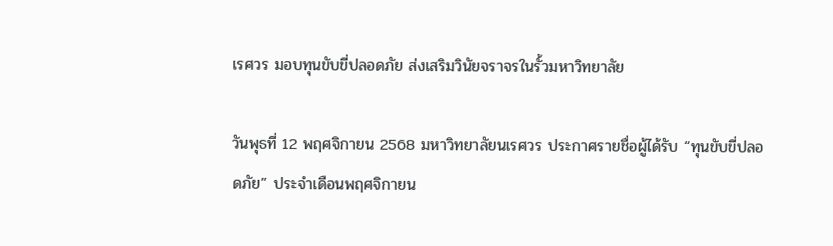เรศวร มอบทุนขับขี่ปลอดภัย ส่งเสริมวินัยจราจรในรั้วมหาวิทยาลัย

วันพุธที่ 12 พฤศจิกายน 2568 มหาวิทยาลัยนเรศวร ประกาศรายชื่อผู้ได้รับ “ทุนขับขี่ปลอดภัย” ประจำเดือนพฤศจิกายน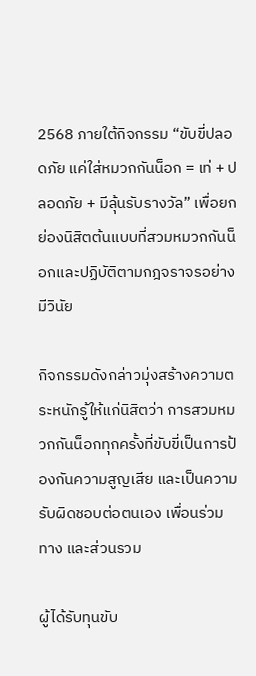2568 ภายใต้กิจกรรม “ขับขี่ปลอดภัย แค่ใส่หมวกกันน็อก = เท่ + ปลอดภัย + มีลุ้นรับรางวัล” เพื่อยกย่องนิสิตต้นแบบที่สวมหมวกกันน็อกและปฏิบัติตามกฎจราจรอย่างมีวินัย

กิจกรรมดังกล่าวมุ่งสร้างความตระหนักรู้ให้แก่นิสิตว่า การสวมหมวกกันน็อกทุกครั้งที่ขับขี่เป็นการป้องกันความสูญเสีย และเป็นความรับผิดชอบต่อตนเอง เพื่อนร่วมทาง และส่วนรวม

ผู้ได้รับทุนขับ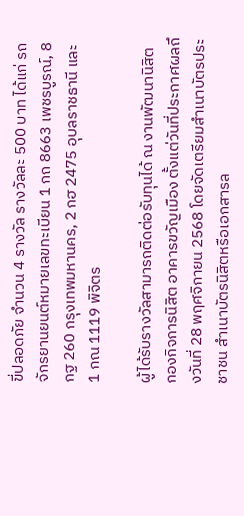ขี่ปลอดภัย จำนวน 4 รางวัล รางวัลละ 500 บาท ได้แก่ รถจักรยานยนต์หมายเลขทะเบียน 1 กถ 8663 เพชรบูรณ์, 8 กฐ 260 กรุงเทพมหานคร, 2 กฮ 2475 อุบลราชธานี และ 1 กณ 1119 พิจิตร

ผู้ได้รับรางวัลสามารถติดต่อรับทุนได้ ณ งานพัฒนานิสิต กองกิจการนิสิต อาคารขวัญเมือง ตั้งแต่วันที่ประกาศผลถึงวันที่ 28 พฤศจิกายน 2568 โดยจัดเตรียมสำเนาบัตรประชาชน สำเนาบัตรนิสิตหรือเอกสารล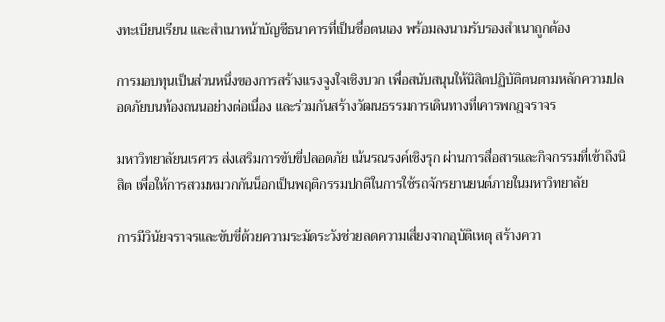งทะเบียนเรียน และสำเนาหน้าบัญชีธนาคารที่เป็นชื่อตนเอง พร้อมลงนามรับรองสำเนาถูกต้อง

การมอบทุนเป็นส่วนหนึ่งของการสร้างแรงจูงใจเชิงบวก เพื่อสนับสนุนให้นิสิตปฏิบัติตนตามหลักความปลอดภัยบนท้องถนนอย่างต่อเนื่อง และร่วมกันสร้างวัฒนธรรมการเดินทางที่เคารพกฎจราจร

มหาวิทยาลัยนเรศวร ส่งเสริมการขับขี่ปลอดภัย เน้นรณรงค์เชิงรุก ผ่านการสื่อสารและกิจกรรมที่เข้าถึงนิสิต เพื่อให้การสวมหมวกกันน็อกเป็นพฤติกรรมปกติในการใช้รถจักรยานยนต์ภายในมหาวิทยาลัย

การมีวินัยจราจรและขับขี่ด้วยความระมัดระวังช่วยลดความเสี่ยงจากอุบัติเหตุ สร้างควา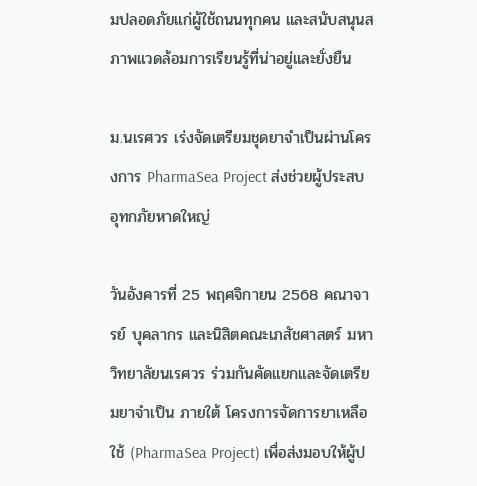มปลอดภัยแก่ผู้ใช้ถนนทุกคน และสนับสนุนสภาพแวดล้อมการเรียนรู้ที่น่าอยู่และยั่งยืน

ม.นเรศวร เร่งจัดเตรียมชุดยาจำเป็นผ่านโครงการ PharmaSea Project ส่งช่วยผู้ประสบอุทกภัยหาดใหญ่

วันอังคารที่ 25 พฤศจิกายน 2568 คณาจารย์ บุคลากร และนิสิตคณะเภสัชศาสตร์ มหาวิทยาลัยนเรศวร ร่วมกันคัดแยกและจัดเตรียมยาจำเป็น ภายใต้ โครงการจัดการยาเหลือใช้ (PharmaSea Project) เพื่อส่งมอบให้ผู้ป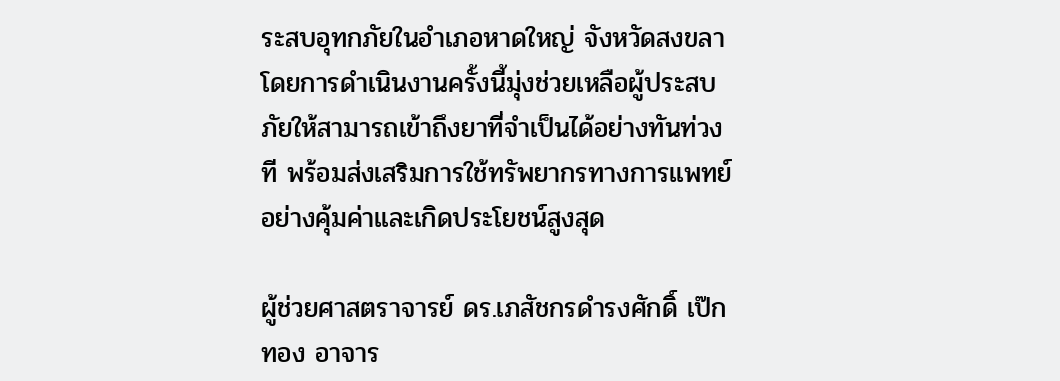ระสบอุทกภัยในอำเภอหาดใหญ่ จังหวัดสงขลา โดยการดำเนินงานครั้งนี้มุ่งช่วยเหลือผู้ประสบภัยให้สามารถเข้าถึงยาที่จำเป็นได้อย่างทันท่วงที พร้อมส่งเสริมการใช้ทรัพยากรทางการแพทย์อย่างคุ้มค่าและเกิดประโยชน์สูงสุด

ผู้ช่วยศาสตราจารย์ ดร.เภสัชกรดำรงศักดิ์ เป๊กทอง อาจาร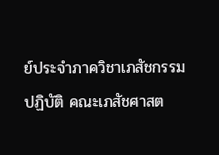ย์ประจำภาควิชาเภสัชกรรมปฏิบัติ คณะเภสัชศาสต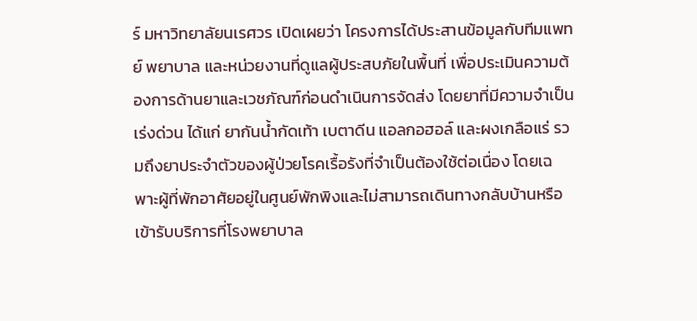ร์ มหาวิทยาลัยนเรศวร เปิดเผยว่า โครงการได้ประสานข้อมูลกับทีมแพทย์ พยาบาล และหน่วยงานที่ดูแลผู้ประสบภัยในพื้นที่ เพื่อประเมินความต้องการด้านยาและเวชภัณฑ์ก่อนดำเนินการจัดส่ง โดยยาที่มีความจำเป็นเร่งด่วน ได้แก่ ยากันน้ำกัดเท้า เบตาดีน แอลกอฮอล์ และผงเกลือแร่ รวมถึงยาประจำตัวของผู้ป่วยโรคเรื้อรังที่จำเป็นต้องใช้ต่อเนื่อง โดยเฉพาะผู้ที่พักอาศัยอยู่ในศูนย์พักพิงและไม่สามารถเดินทางกลับบ้านหรือเข้ารับบริการที่โรงพยาบาล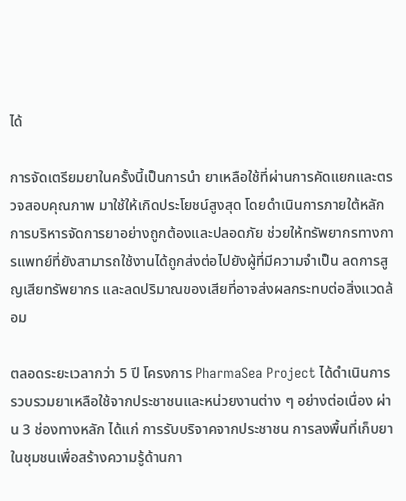ได้

การจัดเตรียมยาในครั้งนี้เป็นการนำ ยาเหลือใช้ที่ผ่านการคัดแยกและตรวจสอบคุณภาพ มาใช้ให้เกิดประโยชน์สูงสุด โดยดำเนินการภายใต้หลักการบริหารจัดการยาอย่างถูกต้องและปลอดภัย ช่วยให้ทรัพยากรทางการแพทย์ที่ยังสามารถใช้งานได้ถูกส่งต่อไปยังผู้ที่มีความจำเป็น ลดการสูญเสียทรัพยากร และลดปริมาณของเสียที่อาจส่งผลกระทบต่อสิ่งแวดล้อม

ตลอดระยะเวลากว่า 5 ปี โครงการ PharmaSea Project ได้ดำเนินการรวบรวมยาเหลือใช้จากประชาชนและหน่วยงานต่าง ๆ อย่างต่อเนื่อง ผ่าน 3 ช่องทางหลัก ได้แก่ การรับบริจาคจากประชาชน การลงพื้นที่เก็บยาในชุมชนเพื่อสร้างความรู้ด้านกา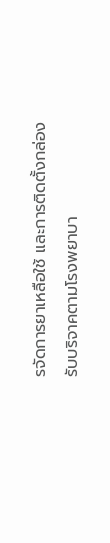รจัดการยาเหลือใช้ และการติดตั้งกล่องรับบริจาคตามโรงพยาบา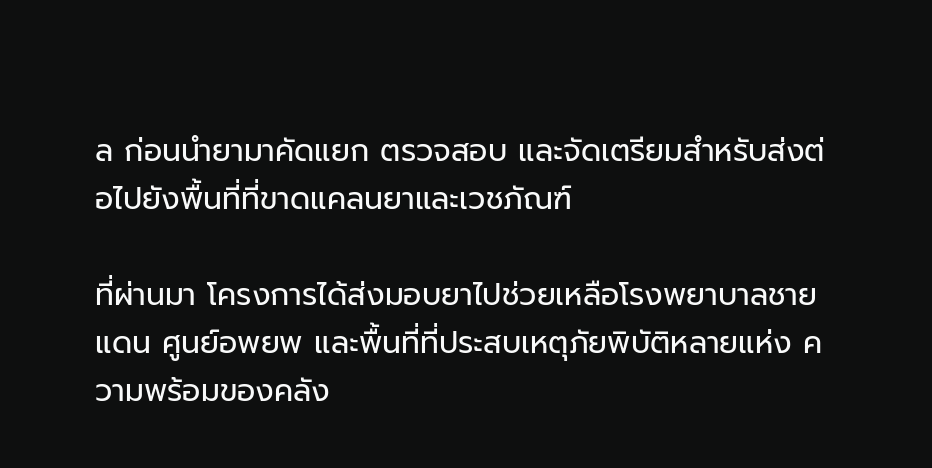ล ก่อนนำยามาคัดแยก ตรวจสอบ และจัดเตรียมสำหรับส่งต่อไปยังพื้นที่ที่ขาดแคลนยาและเวชภัณฑ์

ที่ผ่านมา โครงการได้ส่งมอบยาไปช่วยเหลือโรงพยาบาลชายแดน ศูนย์อพยพ และพื้นที่ที่ประสบเหตุภัยพิบัติหลายแห่ง ความพร้อมของคลัง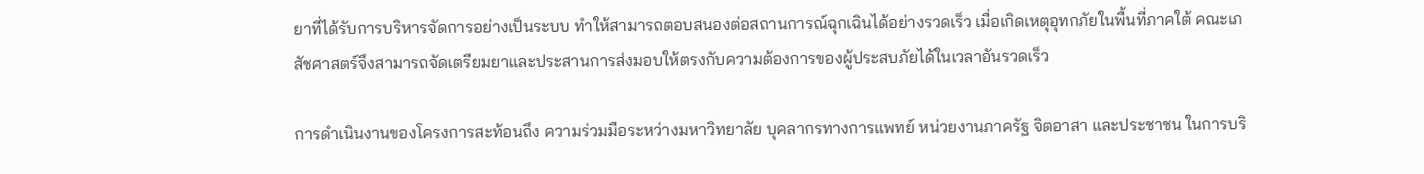ยาที่ได้รับการบริหารจัดการอย่างเป็นระบบ ทำให้สามารถตอบสนองต่อสถานการณ์ฉุกเฉินได้อย่างรวดเร็ว เมื่อเกิดเหตุอุทกภัยในพื้นที่ภาคใต้ คณะเภสัชศาสตร์จึงสามารถจัดเตรียมยาและประสานการส่งมอบให้ตรงกับความต้องการของผู้ประสบภัยได้ในเวลาอันรวดเร็ว

การดำเนินงานของโครงการสะท้อนถึง ความร่วมมือระหว่างมหาวิทยาลัย บุคลากรทางการแพทย์ หน่วยงานภาครัฐ จิตอาสา และประชาชน ในการบริ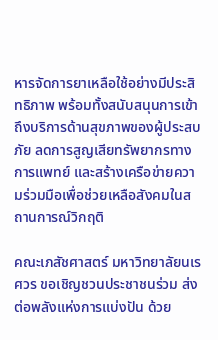หารจัดการยาเหลือใช้อย่างมีประสิทธิภาพ พร้อมทั้งสนับสนุนการเข้าถึงบริการด้านสุขภาพของผู้ประสบภัย ลดการสูญเสียทรัพยากรทางการแพทย์ และสร้างเครือข่ายความร่วมมือเพื่อช่วยเหลือสังคมในสถานการณ์วิกฤติ

คณะเภสัชศาสตร์ มหาวิทยาลัยนเรศวร ขอเชิญชวนประชาชนร่วม ส่งต่อพลังแห่งการแบ่งปัน ด้วย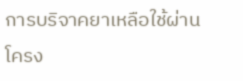การบริจาคยาเหลือใช้ผ่าน โครง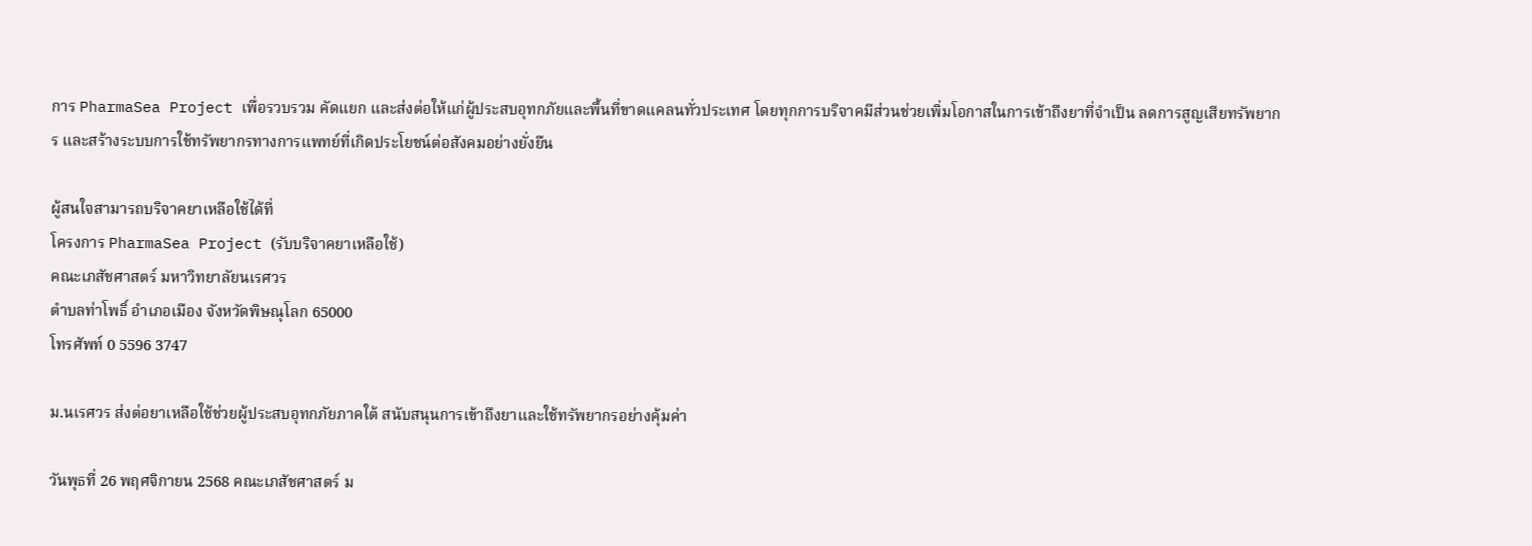การ PharmaSea Project เพื่อรวบรวม คัดแยก และส่งต่อให้แก่ผู้ประสบอุทกภัยและพื้นที่ขาดแคลนทั่วประเทศ โดยทุกการบริจาคมีส่วนช่วยเพิ่มโอกาสในการเข้าถึงยาที่จำเป็น ลดการสูญเสียทรัพยากร และสร้างระบบการใช้ทรัพยากรทางการแพทย์ที่เกิดประโยชน์ต่อสังคมอย่างยั่งยืน

ผู้สนใจสามารถบริจาคยาเหลือใช้ได้ที่
โครงการ PharmaSea Project (รับบริจาคยาเหลือใช้)
คณะเภสัชศาสตร์ มหาวิทยาลัยนเรศวร
ตำบลท่าโพธิ์ อำเภอเมือง จังหวัดพิษณุโลก 65000
โทรศัพท์ 0 5596 3747

ม.นเรศวร ส่งต่อยาเหลือใช้ช่วยผู้ประสบอุทกภัยภาคใต้ สนับสนุนการเข้าถึงยาและใช้ทรัพยากรอย่างคุ้มค่า

วันพุธที่ 26 พฤศจิกายน 2568 คณะเภสัชศาสตร์ ม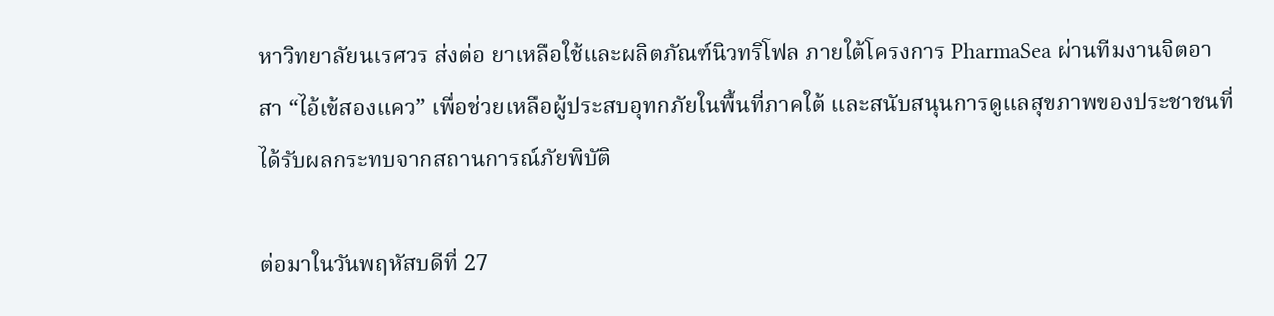หาวิทยาลัยนเรศวร ส่งต่อ ยาเหลือใช้และผลิตภัณฑ์นิวทริโฟล ภายใต้โครงการ PharmaSea ผ่านทีมงานจิตอาสา “ไอ้เข้สองแคว” เพื่อช่วยเหลือผู้ประสบอุทกภัยในพื้นที่ภาคใต้ และสนับสนุนการดูแลสุขภาพของประชาชนที่ได้รับผลกระทบจากสถานการณ์ภัยพิบัติ

ต่อมาในวันพฤหัสบดีที่ 27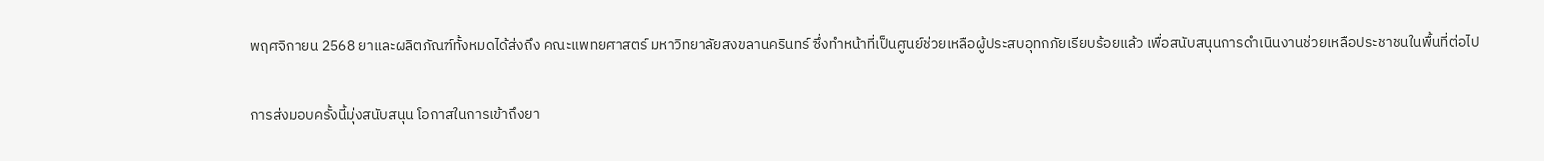พฤศจิกายน 2568 ยาและผลิตภัณฑ์ทั้งหมดได้ส่งถึง คณะแพทยศาสตร์ มหาวิทยาลัยสงขลานครินทร์ ซึ่งทำหน้าที่เป็นศูนย์ช่วยเหลือผู้ประสบอุทกภัยเรียบร้อยแล้ว เพื่อสนับสนุนการดำเนินงานช่วยเหลือประชาชนในพื้นที่ต่อไป

การส่งมอบครั้งนี้มุ่งสนับสนุน โอกาสในการเข้าถึงยา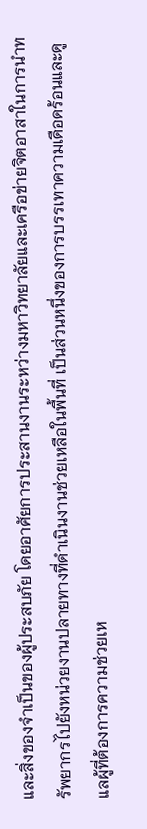และสิ่งของจำเป็นของผู้ประสบภัย โดยอาศัยการประสานงานระหว่างมหาวิทยาลัยและเครือข่ายจิตอาสาในการนำทรัพยากรไปยังหน่วยงานปลายทางที่ดำเนินงานช่วยเหลือในพื้นที่ เป็นส่วนหนึ่งของการบรรเทาความเดือดร้อนและดูแลผู้ที่ต้องการความช่วยเห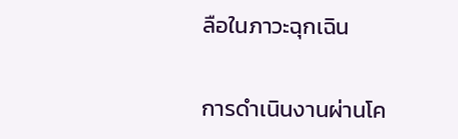ลือในภาวะฉุกเฉิน

การดำเนินงานผ่านโค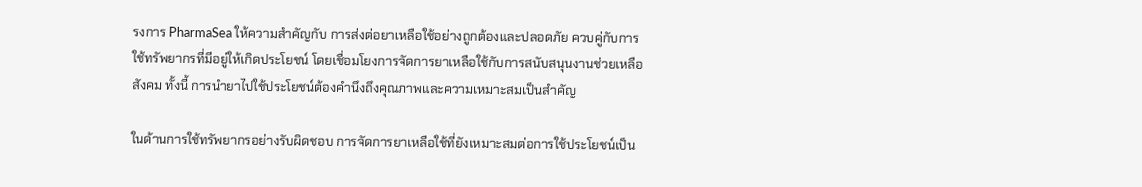รงการ PharmaSea ให้ความสำคัญกับ การส่งต่อยาเหลือใช้อย่างถูกต้องและปลอดภัย ควบคู่กับการใช้ทรัพยากรที่มีอยู่ให้เกิดประโยชน์ โดยเชื่อมโยงการจัดการยาเหลือใช้กับการสนับสนุนงานช่วยเหลือสังคม ทั้งนี้ การนำยาไปใช้ประโยชน์ต้องคำนึงถึงคุณภาพและความเหมาะสมเป็นสำคัญ

ในด้านการใช้ทรัพยากรอย่างรับผิดชอบ การจัดการยาเหลือใช้ที่ยังเหมาะสมต่อการใช้ประโยชน์เป็น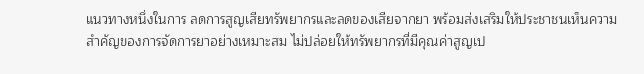แนวทางหนึ่งในการ ลดการสูญเสียทรัพยากรและลดของเสียจากยา พร้อมส่งเสริมให้ประชาชนเห็นความสำคัญของการจัดการยาอย่างเหมาะสม ไม่ปล่อยให้ทรัพยากรที่มีคุณค่าสูญเป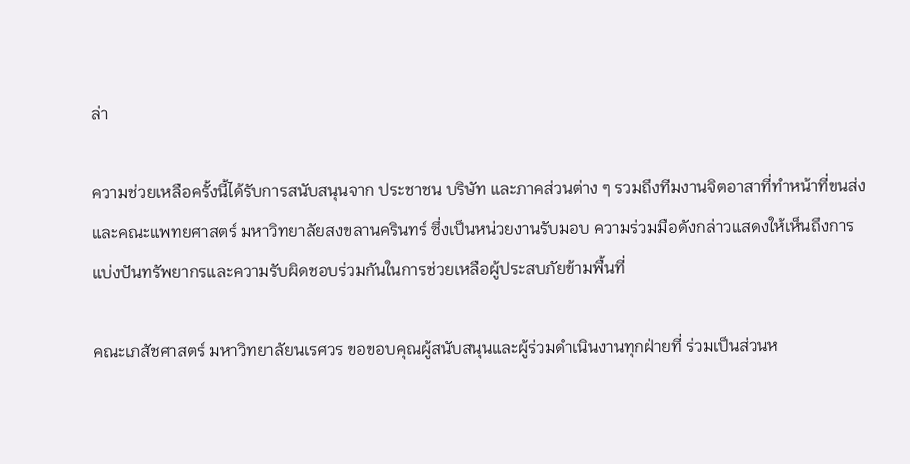ล่า

ความช่วยเหลือครั้งนี้ได้รับการสนับสนุนจาก ประชาชน บริษัท และภาคส่วนต่าง ๆ รวมถึงทีมงานจิตอาสาที่ทำหน้าที่ขนส่ง และคณะแพทยศาสตร์ มหาวิทยาลัยสงขลานครินทร์ ซึ่งเป็นหน่วยงานรับมอบ ความร่วมมือดังกล่าวแสดงให้เห็นถึงการแบ่งปันทรัพยากรและความรับผิดชอบร่วมกันในการช่วยเหลือผู้ประสบภัยข้ามพื้นที่

คณะเภสัชศาสตร์ มหาวิทยาลัยนเรศวร ขอขอบคุณผู้สนับสนุนและผู้ร่วมดำเนินงานทุกฝ่ายที่ ร่วมเป็นส่วนห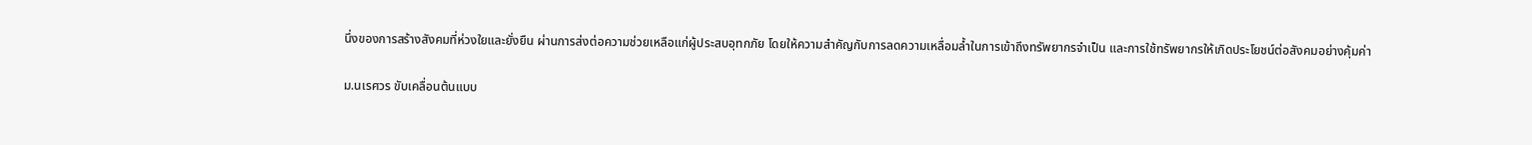นึ่งของการสร้างสังคมที่ห่วงใยและยั่งยืน ผ่านการส่งต่อความช่วยเหลือแก่ผู้ประสบอุทกภัย โดยให้ความสำคัญกับการลดความเหลื่อมล้ำในการเข้าถึงทรัพยากรจำเป็น และการใช้ทรัพยากรให้เกิดประโยชน์ต่อสังคมอย่างคุ้มค่า

ม.นเรศวร ขับเคลื่อนต้นแบบ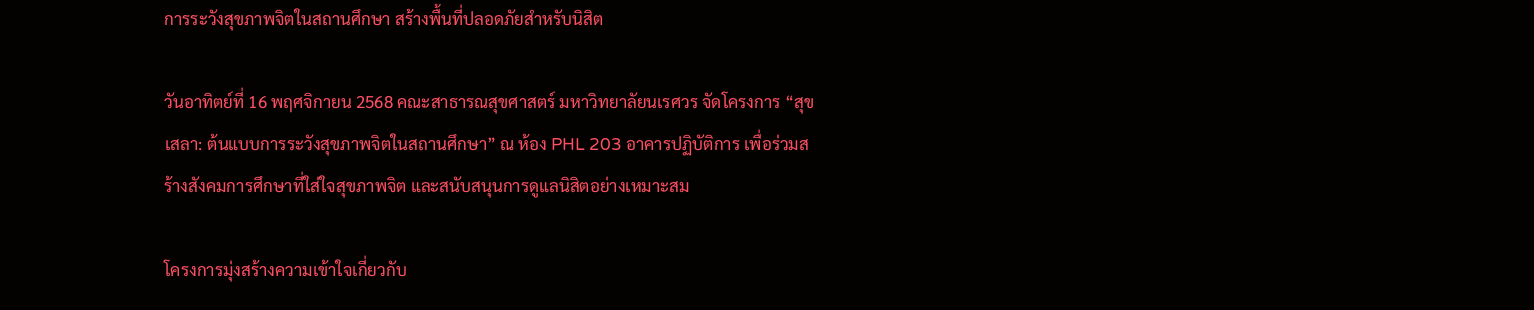การระวังสุขภาพจิตในสถานศึกษา สร้างพื้นที่ปลอดภัยสำหรับนิสิต

วันอาทิตย์ที่ 16 พฤศจิกายน 2568 คณะสาธารณสุขศาสตร์ มหาวิทยาลัยนเรศวร จัดโครงการ “สุขเสลา: ต้นแบบการระวังสุขภาพจิตในสถานศึกษา” ณ ห้อง PHL 203 อาคารปฏิบัติการ เพื่อร่วมสร้างสังคมการศึกษาที่ใส่ใจสุขภาพจิต และสนับสนุนการดูแลนิสิตอย่างเหมาะสม

โครงการมุ่งสร้างความเข้าใจเกี่ยวกับ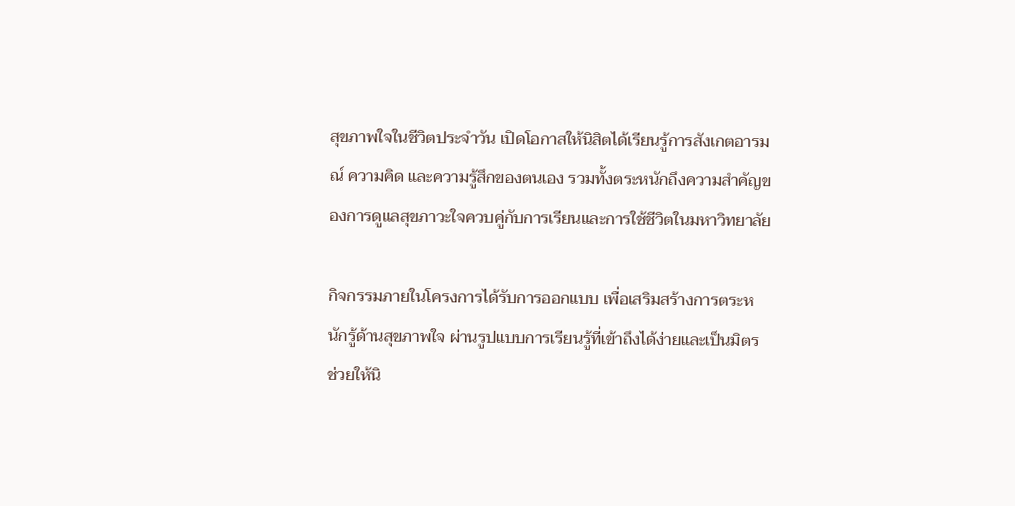สุขภาพใจในชีวิตประจำวัน เปิดโอกาสให้นิสิตได้เรียนรู้การสังเกตอารมณ์ ความคิด และความรู้สึกของตนเอง รวมทั้งตระหนักถึงความสำคัญของการดูแลสุขภาวะใจควบคู่กับการเรียนและการใช้ชีวิตในมหาวิทยาลัย

กิจกรรมภายในโครงการได้รับการออกแบบ เพื่อเสริมสร้างการตระหนักรู้ด้านสุขภาพใจ ผ่านรูปแบบการเรียนรู้ที่เข้าถึงได้ง่ายและเป็นมิตร ช่วยให้นิ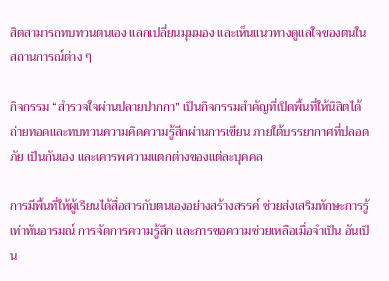สิตสามารถทบทวนตนเอง แลกเปลี่ยนมุมมอง และเห็นแนวทางดูแลใจของตนในสถานการณ์ต่าง ๆ

กิจกรรม “สำรวจใจผ่านปลายปากกา” เป็นกิจกรรมสำคัญที่เปิดพื้นที่ให้นิสิตได้ถ่ายทอดและทบทวนความคิดความรู้สึกผ่านการเขียน ภายใต้บรรยากาศที่ปลอดภัย เป็นกันเอง และเคารพความแตกต่างของแต่ละบุคคล

การมีพื้นที่ให้ผู้เรียนได้สื่อสารกับตนเองอย่างสร้างสรรค์ ช่วยส่งเสริมทักษะการรู้เท่าทันอารมณ์ การจัดการความรู้สึก และการขอความช่วยเหลือเมื่อจำเป็น อันเป็น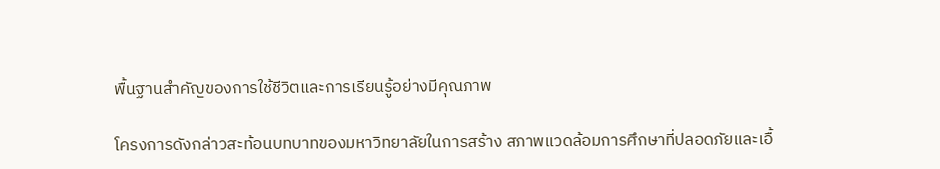พื้นฐานสำคัญของการใช้ชีวิตและการเรียนรู้อย่างมีคุณภาพ

โครงการดังกล่าวสะท้อนบทบาทของมหาวิทยาลัยในการสร้าง สภาพแวดล้อมการศึกษาที่ปลอดภัยและเอื้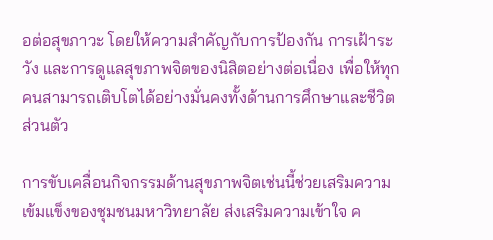อต่อสุขภาวะ โดยให้ความสำคัญกับการป้องกัน การเฝ้าระวัง และการดูแลสุขภาพจิตของนิสิตอย่างต่อเนื่อง เพื่อให้ทุกคนสามารถเติบโตได้อย่างมั่นคงทั้งด้านการศึกษาและชีวิตส่วนตัว

การขับเคลื่อนกิจกรรมด้านสุขภาพจิตเช่นนี้ช่วยเสริมความเข้มแข็งของชุมชนมหาวิทยาลัย ส่งเสริมความเข้าใจ ค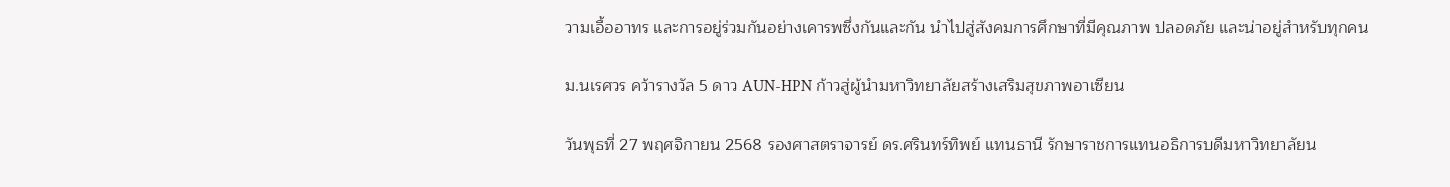วามเอื้ออาทร และการอยู่ร่วมกันอย่างเคารพซึ่งกันและกัน นำไปสู่สังคมการศึกษาที่มีคุณภาพ ปลอดภัย และน่าอยู่สำหรับทุกคน

ม.นเรศวร คว้ารางวัล 5 ดาว AUN-HPN ก้าวสู่ผู้นำมหาวิทยาลัยสร้างเสริมสุขภาพอาเซียน

วันพุธที่ 27 พฤศจิกายน 2568 รองศาสตราจารย์ ดร.ศรินทร์ทิพย์ แทนธานี รักษาราชการแทนอธิการบดีมหาวิทยาลัยน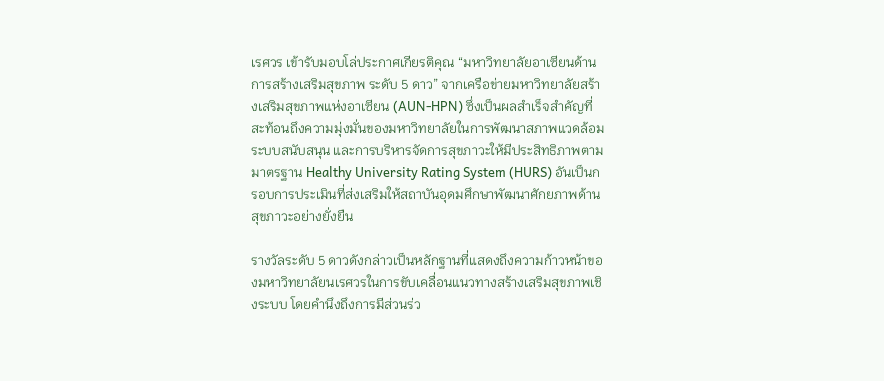เรศวร เข้ารับมอบโล่ประกาศเกียรติคุณ “มหาวิทยาลัยอาเซียนด้านการสร้างเสริมสุขภาพ ระดับ 5 ดาว” จากเครือข่ายมหาวิทยาลัยสร้างเสริมสุขภาพแห่งอาเซียน (AUN-HPN) ซึ่งเป็นผลสำเร็จสำคัญที่สะท้อนถึงความมุ่งมั่นของมหาวิทยาลัยในการพัฒนาสภาพแวดล้อม ระบบสนับสนุน และการบริหารจัดการสุขภาวะให้มีประสิทธิภาพตามมาตรฐาน Healthy University Rating System (HURS) อันเป็นกรอบการประเมินที่ส่งเสริมให้สถาบันอุดมศึกษาพัฒนาศักยภาพด้านสุขภาวะอย่างยั่งยืน

รางวัลระดับ 5 ดาวดังกล่าวเป็นหลักฐานที่แสดงถึงความก้าวหน้าของมหาวิทยาลัยนเรศวรในการขับเคลื่อนแนวทางสร้างเสริมสุขภาพเชิงระบบ โดยคำนึงถึงการมีส่วนร่ว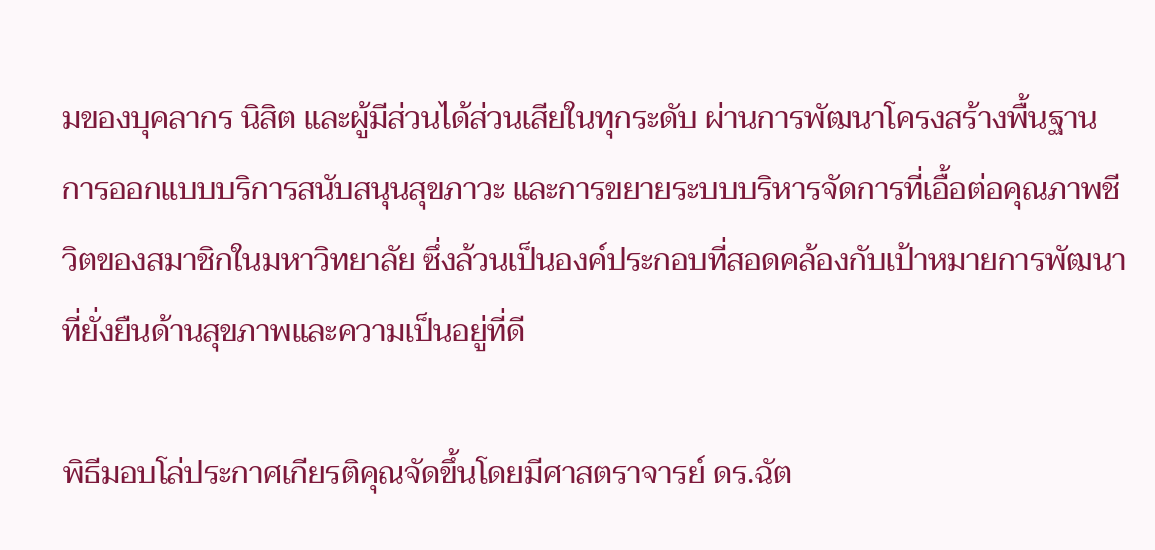มของบุคลากร นิสิต และผู้มีส่วนได้ส่วนเสียในทุกระดับ ผ่านการพัฒนาโครงสร้างพื้นฐาน การออกแบบบริการสนับสนุนสุขภาวะ และการขยายระบบบริหารจัดการที่เอื้อต่อคุณภาพชีวิตของสมาชิกในมหาวิทยาลัย ซึ่งล้วนเป็นองค์ประกอบที่สอดคล้องกับเป้าหมายการพัฒนาที่ยั่งยืนด้านสุขภาพและความเป็นอยู่ที่ดี

พิธีมอบโล่ประกาศเกียรติคุณจัดขึ้นโดยมีศาสตราจารย์ ดร.ฉัต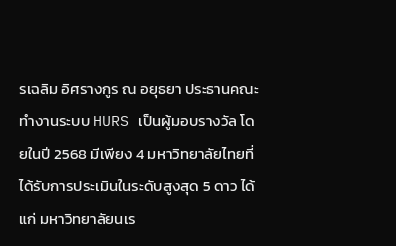รเฉลิม อิศรางกูร ณ อยุธยา ประธานคณะทำงานระบบ HURS เป็นผู้มอบรางวัล โดยในปี 2568 มีเพียง 4 มหาวิทยาลัยไทยที่ได้รับการประเมินในระดับสูงสุด 5 ดาว ได้แก่ มหาวิทยาลัยนเร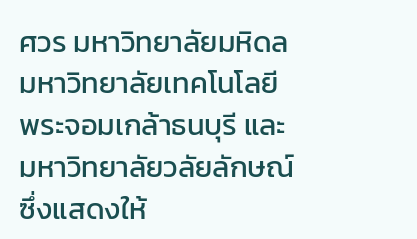ศวร มหาวิทยาลัยมหิดล มหาวิทยาลัยเทคโนโลยีพระจอมเกล้าธนบุรี และมหาวิทยาลัยวลัยลักษณ์ ซึ่งแสดงให้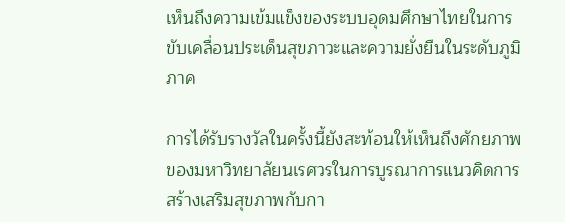เห็นถึงความเข้มแข็งของระบบอุดมศึกษาไทยในการขับเคลื่อนประเด็นสุขภาวะและความยั่งยืนในระดับภูมิภาค

การได้รับรางวัลในครั้งนี้ยังสะท้อนให้เห็นถึงศักยภาพของมหาวิทยาลัยนเรศวรในการบูรณาการแนวคิดการสร้างเสริมสุขภาพกับกา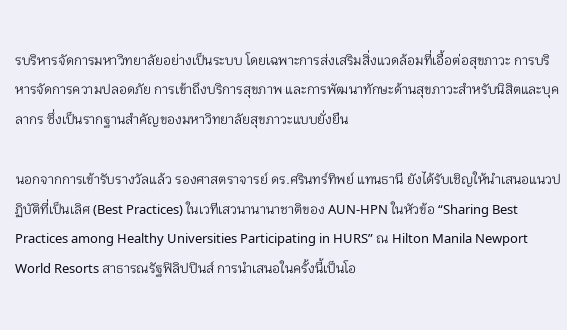รบริหารจัดการมหาวิทยาลัยอย่างเป็นระบบ โดยเฉพาะการส่งเสริมสิ่งแวดล้อมที่เอื้อต่อสุขภาวะ การบริหารจัดการความปลอดภัย การเข้าถึงบริการสุขภาพ และการพัฒนาทักษะด้านสุขภาวะสำหรับนิสิตและบุคลากร ซึ่งเป็นรากฐานสำคัญของมหาวิทยาลัยสุขภาวะแบบยั่งยืน

นอกจากการเข้ารับรางวัลแล้ว รองศาสตราจารย์ ดร.ศรินทร์ทิพย์ แทนธานี ยังได้รับเชิญให้นำเสนอแนวปฏิบัติที่เป็นเลิศ (Best Practices) ในเวทีเสวนานานาชาติของ AUN-HPN ในหัวข้อ “Sharing Best Practices among Healthy Universities Participating in HURS” ณ Hilton Manila Newport World Resorts สาธารณรัฐฟิลิปปินส์ การนำเสนอในครั้งนี้เป็นโอ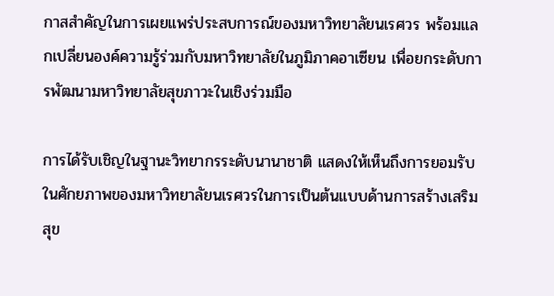กาสสำคัญในการเผยแพร่ประสบการณ์ของมหาวิทยาลัยนเรศวร พร้อมแลกเปลี่ยนองค์ความรู้ร่วมกับมหาวิทยาลัยในภูมิภาคอาเซียน เพื่อยกระดับการพัฒนามหาวิทยาลัยสุขภาวะในเชิงร่วมมือ

การได้รับเชิญในฐานะวิทยากรระดับนานาชาติ แสดงให้เห็นถึงการยอมรับในศักยภาพของมหาวิทยาลัยนเรศวรในการเป็นต้นแบบด้านการสร้างเสริมสุข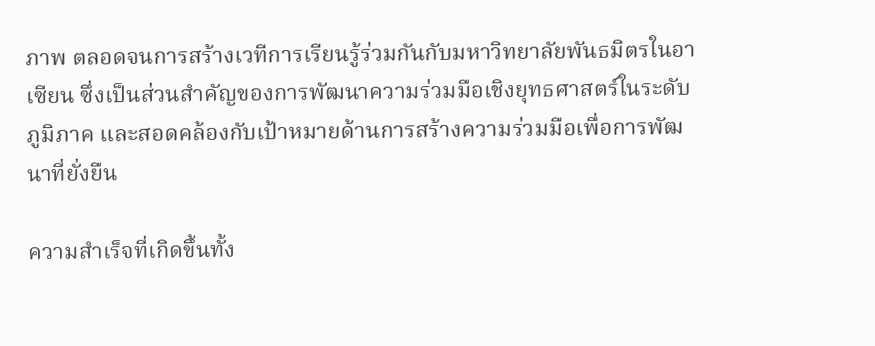ภาพ ตลอดจนการสร้างเวทีการเรียนรู้ร่วมกันกับมหาวิทยาลัยพันธมิตรในอาเซียน ซึ่งเป็นส่วนสำคัญของการพัฒนาความร่วมมือเชิงยุทธศาสตร์ในระดับภูมิภาค และสอดคล้องกับเป้าหมายด้านการสร้างความร่วมมือเพื่อการพัฒนาที่ยั่งยืน

ความสำเร็จที่เกิดขึ้นทั้ง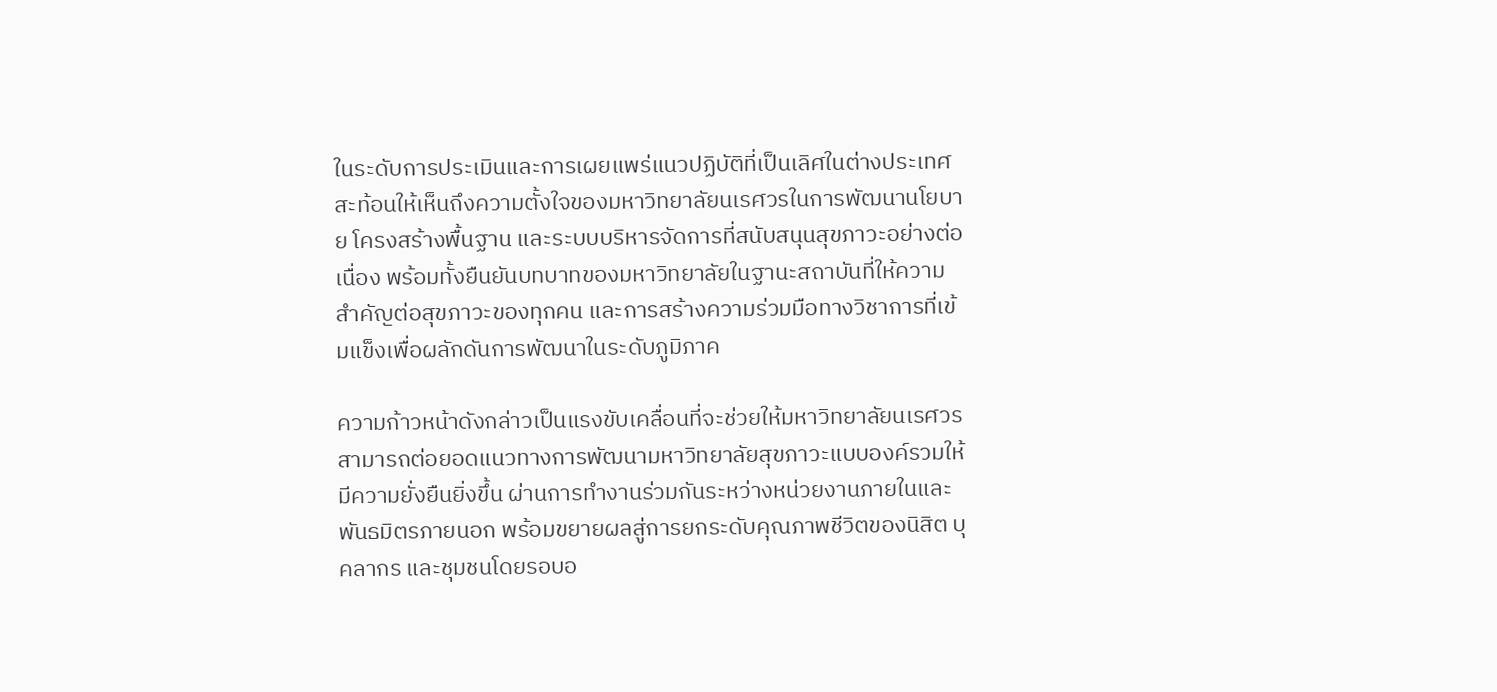ในระดับการประเมินและการเผยแพร่แนวปฏิบัติที่เป็นเลิศในต่างประเทศ สะท้อนให้เห็นถึงความตั้งใจของมหาวิทยาลัยนเรศวรในการพัฒนานโยบาย โครงสร้างพื้นฐาน และระบบบริหารจัดการที่สนับสนุนสุขภาวะอย่างต่อเนื่อง พร้อมทั้งยืนยันบทบาทของมหาวิทยาลัยในฐานะสถาบันที่ให้ความสำคัญต่อสุขภาวะของทุกคน และการสร้างความร่วมมือทางวิชาการที่เข้มแข็งเพื่อผลักดันการพัฒนาในระดับภูมิภาค

ความก้าวหน้าดังกล่าวเป็นแรงขับเคลื่อนที่จะช่วยให้มหาวิทยาลัยนเรศวรสามารถต่อยอดแนวทางการพัฒนามหาวิทยาลัยสุขภาวะแบบองค์รวมให้มีความยั่งยืนยิ่งขึ้น ผ่านการทำงานร่วมกันระหว่างหน่วยงานภายในและพันธมิตรภายนอก พร้อมขยายผลสู่การยกระดับคุณภาพชีวิตของนิสิต บุคลากร และชุมชนโดยรอบอ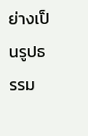ย่างเป็นรูปธรรม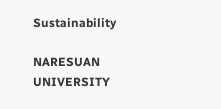Sustainability

NARESUAN UNIVERSITY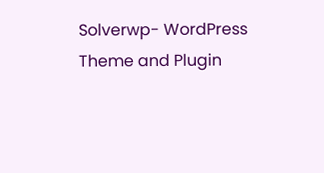Solverwp- WordPress Theme and Plugin